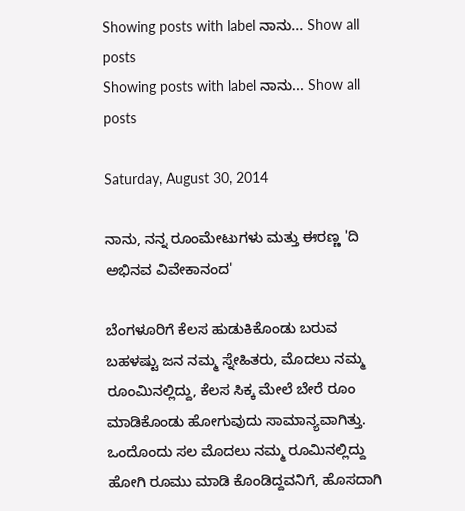Showing posts with label ನಾನು... Show all posts
Showing posts with label ನಾನು... Show all posts

Saturday, August 30, 2014

ನಾನು, ನನ್ನ ರೂಂಮೇಟುಗಳು ಮತ್ತು ಈರಣ್ಣ 'ದಿ ಅಭಿನವ ವಿವೇಕಾನಂದ'

ಬೆಂಗಳೂರಿಗೆ ಕೆಲಸ ಹುಡುಕಿಕೊಂಡು ಬರುವ ಬಹಳಷ್ಟು ಜನ ನಮ್ಮ ಸ್ನೇಹಿತರು, ಮೊದಲು ನಮ್ಮ ರೂಂಮಿನಲ್ಲಿದ್ದು, ಕೆಲಸ ಸಿಕ್ಕ ಮೇಲೆ ಬೇರೆ ರೂಂ ಮಾಡಿಕೊಂಡು ಹೋಗುವುದು ಸಾಮಾನ್ಯವಾಗಿತ್ತು. ಒಂದೊಂದು ಸಲ ಮೊದಲು ನಮ್ಮ ರೂಮಿನಲ್ಲಿದ್ದು ಹೋಗಿ ರೂಮು ಮಾಡಿ ಕೊಂಡಿದ್ದವನಿಗೆ, ಹೊಸದಾಗಿ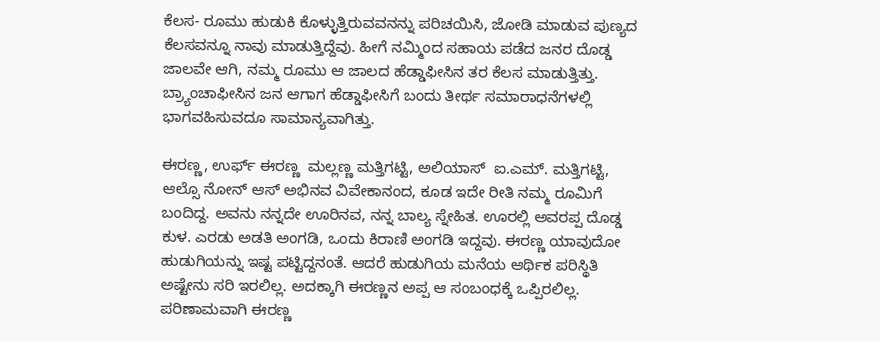ಕೆಲಸ- ರೂಮು ಹುಡುಕಿ ಕೊಳ್ಳುತ್ತಿರುವವನನ್ನು ಪರಿಚಯಿಸಿ, ಜೋಡಿ ಮಾಡುವ ಪುಣ್ಯದ ಕೆಲಸವನ್ನೂ ನಾವು ಮಾಡುತ್ತಿದ್ದೆವು. ಹೀಗೆ ನಮ್ಮಿಂದ ಸಹಾಯ ಪಡೆದ ಜನರ ದೊಡ್ಡ ಜಾಲವೇ ಆಗಿ, ನಮ್ಮ ರೂಮು ಆ ಜಾಲದ ಹೆಡ್ಡಾಫೀಸಿನ ತರ ಕೆಲಸ ಮಾಡುತ್ತಿತ್ತು. ಬ್ರ್ಯಾಂಚಾಫೀಸಿನ ಜನ ಆಗಾಗ ಹೆಡ್ಡಾಫೀಸಿಗೆ ಬಂದು ತೀರ್ಥ ಸಮಾರಾಧನೆಗಳಲ್ಲಿ ಭಾಗವಹಿಸುವದೂ ಸಾಮಾನ್ಯವಾಗಿತ್ತು.

ಈರಣ್ಣ, ಉರ್ಫ್ ಈರಣ್ಣ  ಮಲ್ಲಣ್ಣ ಮತ್ತಿಗಟ್ಟಿ, ಅಲಿಯಾಸ್  ಐ.ಎಮ್. ಮತ್ತಿಗಟ್ಟಿ, ಆಲ್ಸೊ ನೋನ್ ಆಸ್ ಅಭಿನವ ವಿವೇಕಾನಂದ, ಕೂಡ ಇದೇ ರೀತಿ ನಮ್ಮ ರೂಮಿಗೆ ಬಂದಿದ್ದ. ಅವನು ನನ್ನದೇ ಊರಿನವ, ನನ್ನ ಬಾಲ್ಯ ಸ್ನೇಹಿತ. ಊರಲ್ಲಿ ಅವರಪ್ಪ ದೊಡ್ಡ ಕುಳ. ಎರಡು ಅಡತಿ ಅಂಗಡಿ, ಒಂದು ಕಿರಾಣಿ ಅಂಗಡಿ ಇದ್ದವು. ಈರಣ್ಣ ಯಾವುದೋ ಹುಡುಗಿಯನ್ನು ಇಷ್ಟ ಪಟ್ಟಿದ್ದನಂತೆ. ಆದರೆ ಹುಡುಗಿಯ ಮನೆಯ ಆರ್ಥಿಕ ಪರಿಸ್ಥಿತಿ ಅಷ್ಟೇನು ಸರಿ ಇರಲಿಲ್ಲ. ಅದಕ್ಕಾಗಿ ಈರಣ್ಣನ ಅಪ್ಪ ಆ ಸಂಬಂಧಕ್ಕೆ ಒಪ್ಪಿರಲಿಲ್ಲ. ಪರಿಣಾಮವಾಗಿ ಈರಣ್ಣ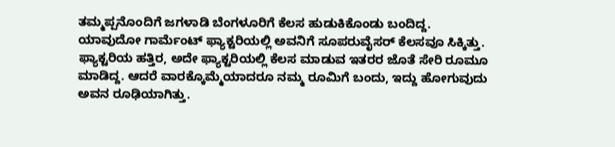ತಮ್ಮಪ್ಪನೊಂದಿಗೆ ಜಗಳಾಡಿ ಬೆಂಗಳೂರಿಗೆ ಕೆಲಸ ಹುಡುಕಿಕೊಂಡು ಬಂದಿದ್ದ. ಯಾವುದೋ ಗಾರ್ಮೆಂಟ್ ಫ್ಯಾಕ್ಟರಿಯಲ್ಲಿ ಅವನಿಗೆ ಸೂಪರುವೈಸರ್ ಕೆಲಸವೂ ಸಿಕ್ಕಿತ್ತು. ಫ್ಯಾಕ್ಟರಿಯ ಹತ್ತಿರ, ಅದೇ ಫ್ಯಾಕ್ಟರಿಯಲ್ಲಿ ಕೆಲಸ ಮಾಡುವ ಇತರರ ಜೊತೆ ಸೇರಿ ರೂಮೂ ಮಾಡಿದ್ದ. ಆದರೆ ವಾರಕ್ಕೊಮ್ಮೆಯಾದರೂ ನಮ್ಮ ರೂಮಿಗೆ ಬಂದು, ಇದ್ದು ಹೋಗುವುದು ಅವನ ರೂಢಿಯಾಗಿತ್ತು.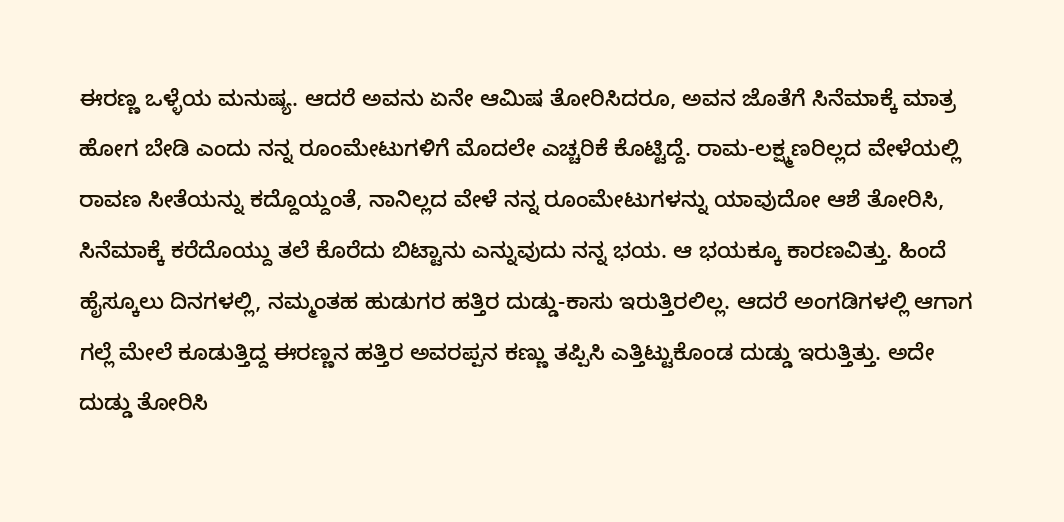ಈರಣ್ಣ ಒಳ್ಳೆಯ ಮನುಷ್ಯ. ಆದರೆ ಅವನು ಏನೇ ಆಮಿಷ ತೋರಿಸಿದರೂ, ಅವನ ಜೊತೆಗೆ ಸಿನೆಮಾಕ್ಕೆ ಮಾತ್ರ ಹೋಗ ಬೇಡಿ ಎಂದು ನನ್ನ ರೂಂಮೇಟುಗಳಿಗೆ ಮೊದಲೇ ಎಚ್ಚರಿಕೆ ಕೊಟ್ಟಿದ್ದೆ. ರಾಮ-ಲಕ್ಷ್ಮಣರಿಲ್ಲದ ವೇಳೆಯಲ್ಲಿ ರಾವಣ ಸೀತೆಯನ್ನು ಕದ್ದೊಯ್ದಂತೆ, ನಾನಿಲ್ಲದ ವೇಳೆ ನನ್ನ ರೂಂಮೇಟುಗಳನ್ನು ಯಾವುದೋ ಆಶೆ ತೋರಿಸಿ, ಸಿನೆಮಾಕ್ಕೆ ಕರೆದೊಯ್ದು ತಲೆ ಕೊರೆದು ಬಿಟ್ಟಾನು ಎನ್ನುವುದು ನನ್ನ ಭಯ. ಆ ಭಯಕ್ಕೂ ಕಾರಣವಿತ್ತು. ಹಿಂದೆ ಹೈಸ್ಕೂಲು ದಿನಗಳಲ್ಲಿ, ನಮ್ಮಂತಹ ಹುಡುಗರ ಹತ್ತಿರ ದುಡ್ಡು-ಕಾಸು ಇರುತ್ತಿರಲಿಲ್ಲ. ಆದರೆ ಅಂಗಡಿಗಳಲ್ಲಿ ಆಗಾಗ ಗಲ್ಲೆ ಮೇಲೆ ಕೂಡುತ್ತಿದ್ದ ಈರಣ್ಣನ ಹತ್ತಿರ ಅವರಪ್ಪನ ಕಣ್ಣು ತಪ್ಪಿಸಿ ಎತ್ತಿಟ್ಟುಕೊಂಡ ದುಡ್ಡು ಇರುತ್ತಿತ್ತು. ಅದೇ ದುಡ್ಡು ತೋರಿಸಿ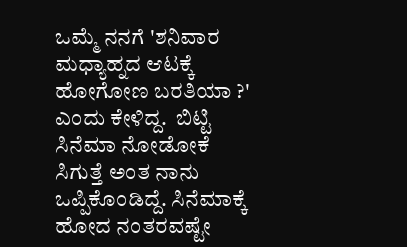ಒಮ್ಮೆ ನನಗೆ 'ಶನಿವಾರ ಮಧ್ಯಾಹ್ನದ ಆಟಕ್ಕೆ ಹೋಗೋಣ ಬರತಿಯಾ ?' ಎಂದು ಕೇಳಿದ್ದ.  ಬಿಟ್ಟಿ ಸಿನೆಮಾ ನೋಡೋಕೆ ಸಿಗುತ್ತೆ ಅಂತ ನಾನು ಒಪ್ಪಿಕೊಂಡಿದ್ದೆ. ಸಿನೆಮಾಕ್ಕೆ ಹೋದ ನಂತರವಷ್ಟೇ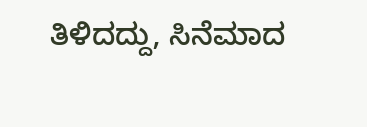ತಿಳಿದದ್ದು, ಸಿನೆಮಾದ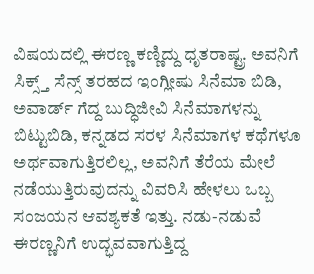ವಿಷಯದಲ್ಲಿ ಈರಣ್ಣ ಕಣ್ಣಿದ್ದು ಧೃತರಾಷ್ಟ್ರ. ಅವನಿಗೆ ಸಿಕ್ಸ್ತ್ ಸೆನ್ಸ್ ತರಹದ ಇಂಗ್ಲೀಷು ಸಿನೆಮಾ ಬಿಡಿ, ಅವಾರ್ಡ್ ಗೆದ್ದ ಬುದ್ಧಿಜೀವಿ ಸಿನೆಮಾಗಳನ್ನು ಬಿಟ್ಟುಬಿಡಿ, ಕನ್ನಡದ ಸರಳ ಸಿನೆಮಾಗಳ ಕಥೆಗಳೂ ಅರ್ಥವಾಗುತ್ತಿರಲಿಲ್ಲ, ಅವನಿಗೆ ತೆರೆಯ ಮೇಲೆ ನಡೆಯುತ್ತಿರುವುದನ್ನು ವಿವರಿಸಿ ಹೇಳಲು ಒಬ್ಬ ಸಂಜಯನ ಆವಶ್ಯಕತೆ ಇತ್ತು. ನಡು-ನಡುವೆ ಈರಣ್ಣನಿಗೆ ಉದ್ಭವವಾಗುತ್ತಿದ್ದ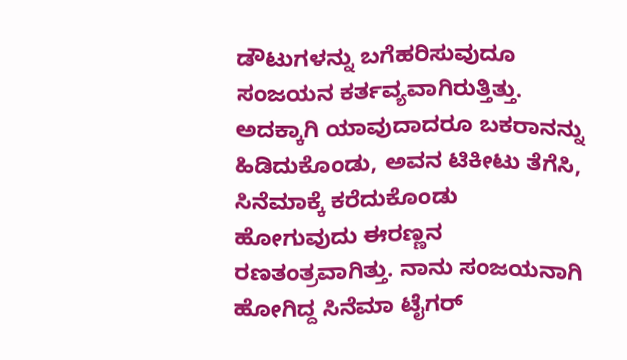ಡೌಟುಗಳನ್ನು ಬಗೆಹರಿಸುವುದೂ ಸಂಜಯನ ಕರ್ತವ್ಯವಾಗಿರುತ್ತಿತ್ತು. ಅದಕ್ಕಾಗಿ ಯಾವುದಾದರೂ ಬಕರಾನನ್ನು ಹಿಡಿದುಕೊಂಡು, ಅವನ ಟಿಕೀಟು ತೆಗೆಸಿ, ಸಿನೆಮಾಕ್ಕೆ ಕರೆದುಕೊಂಡು ಹೋಗುವುದು ಈರಣ್ಣನ ರಣತಂತ್ರವಾಗಿತ್ತು. ನಾನು ಸಂಜಯನಾಗಿ ಹೋಗಿದ್ದ ಸಿನೆಮಾ ಟೈಗರ್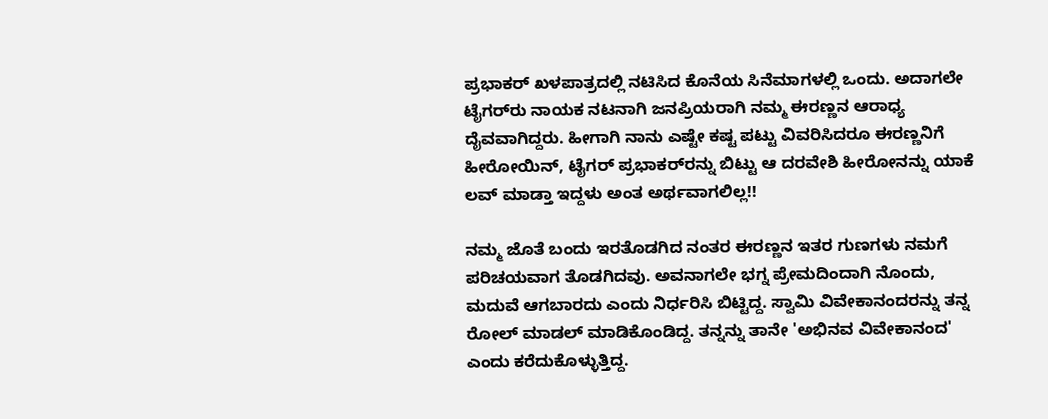ಪ್ರಭಾಕರ್ ಖಳಪಾತ್ರದಲ್ಲಿ ನಟಿಸಿದ ಕೊನೆಯ ಸಿನೆಮಾಗಳಲ್ಲಿ ಒಂದು. ಅದಾಗಲೇ ಟೈಗರ್‌ರು ನಾಯಕ ನಟನಾಗಿ ಜನಪ್ರಿಯರಾಗಿ ನಮ್ಮ ಈರಣ್ಣನ ಆರಾಧ್ಯ ದೈವವಾಗಿದ್ದರು. ಹೀಗಾಗಿ ನಾನು ಎಷ್ಟೇ ಕಷ್ಟ ಪಟ್ಟು ವಿವರಿಸಿದರೂ ಈರಣ್ಣನಿಗೆ ಹೀರೋಯಿನ್, ಟೈಗರ್ ಪ್ರಭಾಕರ್‌ರನ್ನು ಬಿಟ್ಟು ಆ ದರವೇಶಿ ಹೀರೋನನ್ನು ಯಾಕೆ ಲವ್ ಮಾಡ್ತಾ ಇದ್ದಳು ಅಂತ ಅರ್ಥವಾಗಲಿಲ್ಲ!!

ನಮ್ಮ ಜೊತೆ ಬಂದು ಇರತೊಡಗಿದ ನಂತರ ಈರಣ್ಣನ ಇತರ ಗುಣಗಳು ನಮಗೆ ಪರಿಚಯವಾಗ ತೊಡಗಿದವು. ಅವನಾಗಲೇ ಭಗ್ನ ಪ್ರೇಮದಿಂದಾಗಿ ನೊಂದು, ಮದುವೆ ಆಗಬಾರದು ಎಂದು ನಿರ್ಧರಿಸಿ ಬಿಟ್ಟಿದ್ದ. ಸ್ವಾಮಿ ವಿವೇಕಾನಂದರನ್ನು ತನ್ನ ರೋಲ್ ಮಾಡಲ್ ಮಾಡಿಕೊಂಡಿದ್ದ. ತನ್ನನ್ನು ತಾನೇ 'ಅಭಿನವ ವಿವೇಕಾನಂದ' ಎಂದು ಕರೆದುಕೊಳ್ಳುತ್ತಿದ್ದ.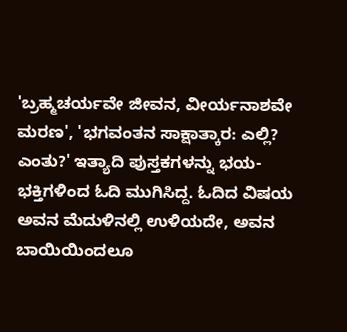'ಬ್ರಹ್ಮಚರ್ಯವೇ ಜೀವನ, ವೀರ್ಯನಾಶವೇ ಮರಣ', 'ಭಗವಂತನ ಸಾಕ್ಷಾತ್ಕಾರ: ಎಲ್ಲಿ? ಎಂತು?' ಇತ್ಯಾದಿ ಪುಸ್ತಕಗಳನ್ನು ಭಯ-ಭಕ್ತಿಗಳಿಂದ ಓದಿ ಮುಗಿಸಿದ್ದ. ಓದಿದ ವಿಷಯ ಅವನ ಮೆದುಳಿನಲ್ಲಿ ಉಳಿಯದೇ, ಅವನ ಬಾಯಿಯಿಂದಲೂ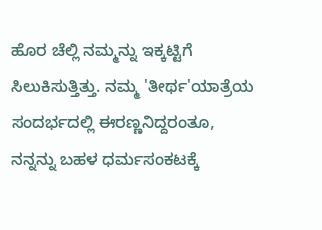ಹೊರ ಚೆಲ್ಲಿ ನಮ್ಮನ್ನು ಇಕ್ಕಟ್ಟಿಗೆ ಸಿಲುಕಿಸುತ್ತಿತ್ತು. ನಮ್ಮ 'ತೀರ್ಥ'ಯಾತ್ರೆಯ ಸಂದರ್ಭದಲ್ಲಿ ಈರಣ್ಣನಿದ್ದರಂತೂ, ನನ್ನನ್ನು ಬಹಳ ಧರ್ಮಸಂಕಟಕ್ಕೆ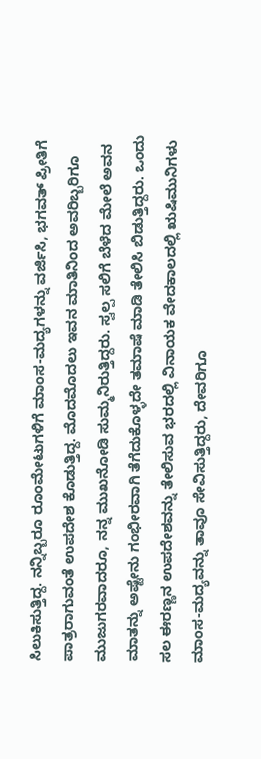ಸಿಲುಕಿಸುತ್ತಿದ್ದ. ನನ್ನಿಬ್ಬರೂ ರೂಂಮೇಟುಗಳಿಗೆ ಮಾಂಸ-ಮದ್ಯಗಳನ್ನು ವರ್ಜಿಸಿ, ಭಗವತ್ ಪ್ರೀತಿಗೆ ಪಾತ್ರರಾಗುವಂತೆ ಉಪದೇಶ ಕೊಡುತ್ತಿದ್ದ. ಮೊದಮೊದಲು ಇವನ ಮಾತಿನಿಂದ ಅವರಿಬ್ಬರಿಗೂ ಮುಜುಗರವಾದರೂ, ನನ್ನ ಮುಖನೋಡಿ ಸುಮ್ಮನಿರುತ್ತಿದ್ದರು. ಸ್ವಲ್ಪ ಸಲಿಗೆ ಬೆಳೆದ ಮೇಲೆ ಅವನ ಮಾತನ್ನು ಅಷ್ಟೇನು ಗಂಭೀರವಾಗಿ ತೆಗೆದುಕೊಳ್ಳದೇ ತಮಾಷೆ ಮಾಡಿ ತೇಲಿಸಿ ಬಿಡುತ್ತಿದ್ದರು. ಒಂದು ಸಲ ಈರಣ್ಣನ ಉಪದೇಶವನ್ನು ತೇಲಿಸುವ ಭರದಲ್ಲಿ ವಿನಾಯಕ ವೇದಕಾಲದಲ್ಲಿ ಋಷಿಮುನಿಗಳು ಮಾಂಸ-ಮದ್ಯವನ್ನು ತಾವೂ ಸೇವಿಸುತ್ತಿದ್ದರು, ದೇವರಿಗೂ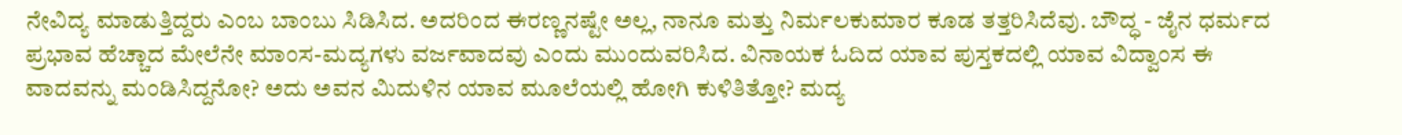ನೇವಿದ್ಯ ಮಾಡುತ್ತಿದ್ದರು ಎಂಬ ಬಾಂಬು ಸಿಡಿಸಿದ. ಅದರಿಂದ ಈರಣ್ಣನಷ್ಟೇ ಅಲ್ಲ, ನಾನೂ ಮತ್ತು ನಿರ್ಮಲಕುಮಾರ ಕೂಡ ತತ್ತರಿಸಿದೆವು. ಬೌದ್ಧ - ಜೈನ ಧರ್ಮದ ಪ್ರಭಾವ ಹೆಚ್ಚಾದ ಮೇಲೆನೇ ಮಾಂಸ-ಮದ್ಯಗಳು ವರ್ಜವಾದವು ಎಂದು ಮುಂದುವರಿಸಿದ. ವಿನಾಯಕ ಓದಿದ ಯಾವ ಪುಸ್ತಕದಲ್ಲಿ ಯಾವ ವಿದ್ವಾಂಸ ಈ ವಾದವನ್ನು ಮಂಡಿಸಿದ್ದನೋ? ಅದು ಅವನ ಮಿದುಳಿನ ಯಾವ ಮೂಲೆಯಲ್ಲಿ ಹೋಗಿ ಕುಳಿತಿತ್ತೋ? ಮದ್ಯ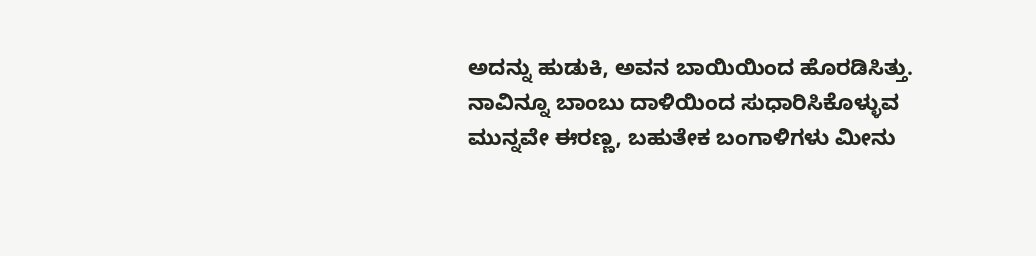ಅದನ್ನು ಹುಡುಕಿ, ಅವನ ಬಾಯಿಯಿಂದ ಹೊರಡಿಸಿತ್ತು.   ನಾವಿನ್ನೂ ಬಾಂಬು ದಾಳಿಯಿಂದ ಸುಧಾರಿಸಿಕೊಳ್ಳುವ ಮುನ್ನವೇ ಈರಣ್ಣ, ಬಹುತೇಕ ಬಂಗಾಳಿಗಳು ಮೀನು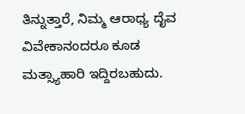ತಿನ್ನುತ್ತಾರೆ, ನಿಮ್ಮ ಆರಾಧ್ಯ ದೈವ ವಿವೇಕಾನಂದರೂ ಕೂಡ ಮತ್ಸ್ಯಾಹಾರಿ ಇದ್ದಿರಬಹುದು.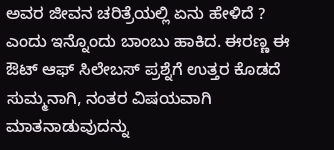ಅವರ ಜೀವನ ಚರಿತ್ರೆಯಲ್ಲಿ ಏನು ಹೇಳಿದೆ ? ಎಂದು ಇನ್ನೊಂದು ಬಾಂಬು ಹಾಕಿದ. ಈರಣ್ಣ ಈ ಔಟ್ ಆಫ್ ಸಿಲೇಬಸ್ ಪ್ರಶ್ನೆಗೆ ಉತ್ತರ ಕೊಡದೆ ಸುಮ್ಮನಾಗಿ, ನಂತರ ವಿಷಯವಾಗಿ ಮಾತನಾಡುವುದನ್ನು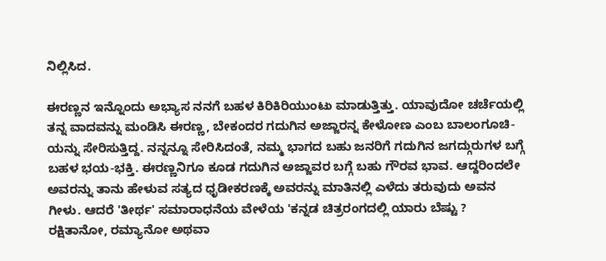ನಿಲ್ಲಿಸಿದ.

ಈರಣ್ಣನ ಇನ್ನೊಂದು ಅಭ್ಯಾಸ ನನಗೆ ಬಹಳ ಕಿರಿಕಿರಿಯುಂಟು ಮಾಡುತ್ತಿತ್ತು. ಯಾವುದೋ ಚರ್ಚೆಯಲ್ಲಿ ತನ್ನ ವಾದವನ್ನು ಮಂಡಿಸಿ ಈರಣ್ಣ, ಬೇಕಂದರ ಗದುಗಿನ ಅಜ್ಜಾರನ್ನ ಕೇಳೋಣ ಎಂಬ ಬಾಲಂಗೂಚಿ-ಯನ್ನು ಸೇರಿಸುತ್ತಿದ್ದ. ನನ್ನನ್ನೂ ಸೇರಿಸಿದಂತೆ, ನಮ್ಮ ಭಾಗದ ಬಹು ಜನರಿಗೆ ಗದುಗಿನ ಜಗದ್ಗುರುಗಳ ಬಗ್ಗೆ  ಬಹಳ ಭಯ-ಭಕ್ತಿ. ಈರಣ್ಣನಿಗೂ ಕೂಡ ಗದುಗಿನ ಅಜ್ಜಾವರ ಬಗ್ಗೆ ಬಹು ಗೌರವ ಭಾವ. ಆದ್ದರಿಂದಲೇ ಅವರನ್ನು ತಾನು ಹೇಳುವ ಸತ್ಯದ ಧೃಡೀಕರಣಕ್ಕೆ ಅವರನ್ನು ಮಾತಿನಲ್ಲಿ ಎಳೆದು ತರುವುದು ಅವನ ಗೀಳು. ಆದರೆ 'ತೀರ್ಥ' ಸಮಾರಾಧನೆಯ ವೇಳೆಯ 'ಕನ್ನಡ ಚಿತ್ರರಂಗದಲ್ಲಿ ಯಾರು ಬೆಷ್ಟು ? ರಕ್ಷಿತಾನೋ, ರಮ್ಯಾನೋ ಅಥವಾ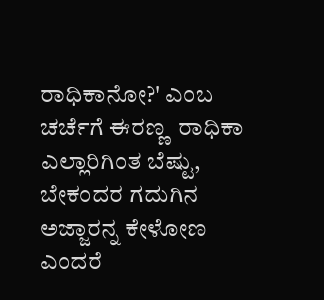ರಾಧಿಕಾನೋ?' ಎಂಬ ಚರ್ಚೆಗೆ ಈರಣ್ಣ  ರಾಧಿಕಾ ಎಲ್ಲಾರಿಗಿಂತ ಬೆಷ್ಟು, ಬೇಕಂದರ ಗದುಗಿನ ಅಜ್ಜಾರನ್ನ ಕೇಳೋಣ ಎಂದರೆ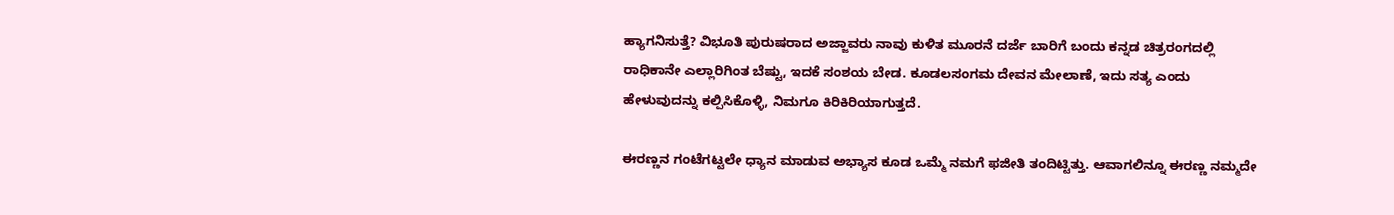ಹ್ಯಾಗನಿಸುತ್ತೆ? ವಿಭೂತಿ ಪುರುಷರಾದ ಅಜ್ಜಾವರು ನಾವು ಕುಳಿತ ಮೂರನೆ ದರ್ಜೆ ಬಾರಿಗೆ ಬಂದು ಕನ್ನಡ ಚಿತ್ರರಂಗದಲ್ಲಿ ರಾಧಿಕಾನೇ ಎಲ್ಲಾರಿಗಿಂತ ಬೆಷ್ಟು, ಇದಕೆ ಸಂಶಯ ಬೇಡ. ಕೂಡಲಸಂಗಮ ದೇವನ ಮೇಲಾಣೆ, ಇದು ಸತ್ಯ ಎಂದು ಹೇಳುವುದನ್ನು ಕಲ್ಪಿಸಿಕೊಳ್ಳಿ, ನಿಮಗೂ ಕಿರಿಕಿರಿಯಾಗುತ್ತದೆ.

ಈರಣ್ಣನ ಗಂಟೆಗಟ್ಟಲೇ ಧ್ಯಾನ ಮಾಡುವ ಅಭ್ಯಾಸ ಕೂಡ ಒಮ್ಮೆ ನಮಗೆ ಫಜೀತಿ ತಂದಿಟ್ಟಿತ್ತು. ಆವಾಗಲಿನ್ನೂ ಈರಣ್ಣ ನಮ್ಮದೇ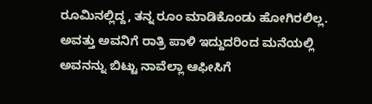ರೂಮಿನಲ್ಲಿದ್ದ, ತನ್ನ ರೂಂ ಮಾಡಿಕೊಂಡು ಹೋಗಿರಲಿಲ್ಲ. ಅವತ್ತು ಅವನಿಗೆ ರಾತ್ರಿ ಪಾಳಿ ಇದ್ದುದರಿಂದ ಮನೆಯಲ್ಲಿ ಅವನನ್ನು ಬಿಟ್ಟು ನಾವೆಲ್ಲಾ ಆಫೀಸಿಗೆ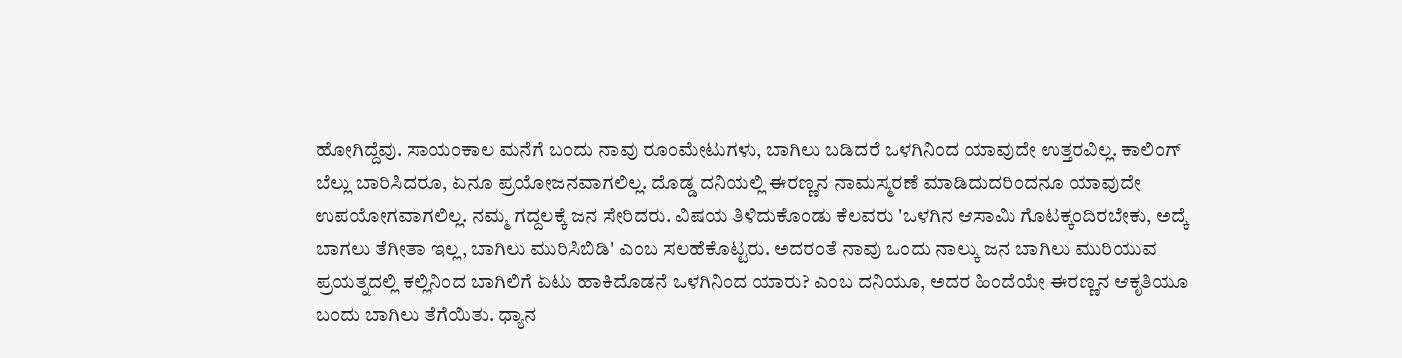ಹೋಗಿದ್ದೆವು. ಸಾಯಂಕಾಲ ಮನೆಗೆ ಬಂದು ನಾವು ರೂಂಮೇಟುಗಳು, ಬಾಗಿಲು ಬಡಿದರೆ ಒಳಗಿನಿಂದ ಯಾವುದೇ ಉತ್ತರವಿಲ್ಲ. ಕಾಲಿಂಗ್ ಬೆಲ್ಲು ಬಾರಿಸಿದರೂ, ಏನೂ ಪ್ರಯೋಜನವಾಗಲಿಲ್ಲ. ದೊಡ್ಡ ದನಿಯಲ್ಲಿ ಈರಣ್ಣನ ನಾಮಸ್ಮರಣೆ ಮಾಡಿದುದರಿಂದನೂ ಯಾವುದೇ ಉಪಯೋಗವಾಗಲಿಲ್ಲ. ನಮ್ಮ ಗದ್ದಲಕ್ಕೆ ಜನ ಸೇರಿದರು. ವಿಷಯ ತಿಳಿದುಕೊಂಡು ಕೆಲವರು 'ಒಳಗಿನ ಆಸಾಮಿ ಗೊಟಕ್ಕಂದಿರಬೇಕು, ಅದ್ಕೆ ಬಾಗಲು ತೆಗೀತಾ ಇಲ್ಲ, ಬಾಗಿಲು ಮುರಿಸಿಬಿಡಿ' ಎಂಬ ಸಲಹೆಕೊಟ್ಟರು. ಅದರಂತೆ ನಾವು ಒಂದು ನಾಲ್ಕು ಜನ ಬಾಗಿಲು ಮುರಿಯುವ ಪ್ರಯತ್ನದಲ್ಲಿ ಕಲ್ಲಿನಿಂದ ಬಾಗಿಲಿಗೆ ಏಟು ಹಾಕಿದೊಡನೆ ಒಳಗಿನಿಂದ ಯಾರು? ಎಂಬ ದನಿಯೂ, ಅದರ ಹಿಂದೆಯೇ ಈರಣ್ಣನ ಆಕೃತಿಯೂ ಬಂದು ಬಾಗಿಲು ತೆಗೆಯಿತು. ಧ್ಯಾನ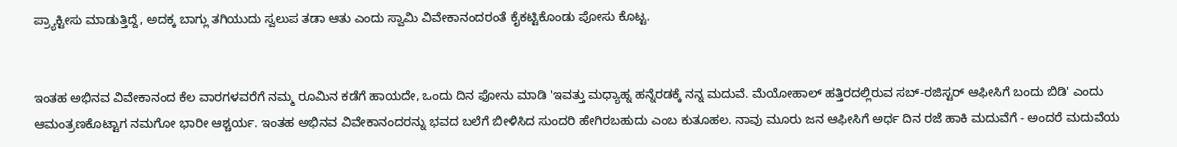ಪ್ರ್ಯಾಕ್ಟೀಸು ಮಾಡುತ್ತಿದ್ದೆ, ಅದಕ್ಕ ಬಾಗ್ಲು ತಗಿಯುದು ಸ್ವಲುಪ ತಡಾ ಆತು ಎಂದು ಸ್ವಾಮಿ ವಿವೇಕಾನಂದರಂತೆ ಕೈಕಟ್ಟಿಕೊಂಡು ಪೋಸು ಕೊಟ್ಟ.


ಇಂತಹ ಅಭಿನವ ವಿವೇಕಾನಂದ ಕೆಲ ವಾರಗಳವರೆಗೆ ನಮ್ಮ ರೂಮಿನ ಕಡೆಗೆ ಹಾಯದೇ, ಒಂದು ದಿನ ಫೋನು ಮಾಡಿ 'ಇವತ್ತು ಮಧ್ಯಾಹ್ನ ಹನ್ನೆರಡಕ್ಕೆ ನನ್ನ ಮದುವೆ. ಮೆಯೋಹಾಲ್ ಹತ್ತಿರದಲ್ಲಿರುವ ಸಬ್-ರಜಿಸ್ಟರ್ ಆಫೀಸಿಗೆ ಬಂದು ಬಿಡಿ' ಎಂದು ಆಮಂತ್ರಣಕೊಟ್ಟಾಗ ನಮಗೋ ಭಾರೀ ಆಶ್ಚರ್ಯ. ಇಂತಹ ಅಭಿನವ ವಿವೇಕಾನಂದರನ್ನು ಭವದ ಬಲೆಗೆ ಬೀಳಿಸಿದ ಸುಂದರಿ ಹೇಗಿರಬಹುದು ಎಂಬ ಕುತೂಹಲ. ನಾವು ಮೂರು ಜನ ಆಫೀಸಿಗೆ ಅರ್ಧ ದಿನ ರಜೆ ಹಾಕಿ ಮದುವೆಗೆ - ಅಂದರೆ ಮದುವೆಯ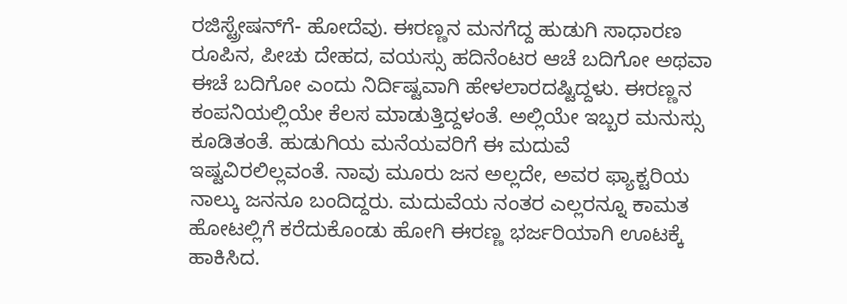ರಜಿಸ್ಟ್ರೇಷನ್‌ಗೆ- ಹೋದೆವು. ಈರಣ್ಣನ ಮನಗೆದ್ದ ಹುಡುಗಿ ಸಾಧಾರಣ ರೂಪಿನ, ಪೀಚು ದೇಹದ, ವಯಸ್ಸು ಹದಿನೆಂಟರ ಆಚೆ ಬದಿಗೋ ಅಥವಾ ಈಚೆ ಬದಿಗೋ ಎಂದು ನಿರ್ದಿಷ್ಟವಾಗಿ ಹೇಳಲಾರದಷ್ಟಿದ್ದಳು. ಈರಣ್ಣನ ಕಂಪನಿಯಲ್ಲಿಯೇ ಕೆಲಸ ಮಾಡುತ್ತಿದ್ದಳಂತೆ. ಅಲ್ಲಿಯೇ ಇಬ್ಬರ ಮನುಸ್ಸು ಕೂಡಿತಂತೆ. ಹುಡುಗಿಯ ಮನೆಯವರಿಗೆ ಈ ಮದುವೆ ಇಷ್ಟವಿರಲಿಲ್ಲವಂತೆ. ನಾವು ಮೂರು ಜನ ಅಲ್ಲದೇ, ಅವರ ಫ್ಯಾಕ್ಟರಿಯ ನಾಲ್ಕು ಜನನೂ ಬಂದಿದ್ದರು. ಮದುವೆಯ ನಂತರ ಎಲ್ಲರನ್ನೂ ಕಾಮತ ಹೋಟಲ್ಲಿಗೆ ಕರೆದುಕೊಂಡು ಹೋಗಿ ಈರಣ್ಣ ಭರ್ಜರಿಯಾಗಿ ಊಟಕ್ಕೆ ಹಾಕಿಸಿದ.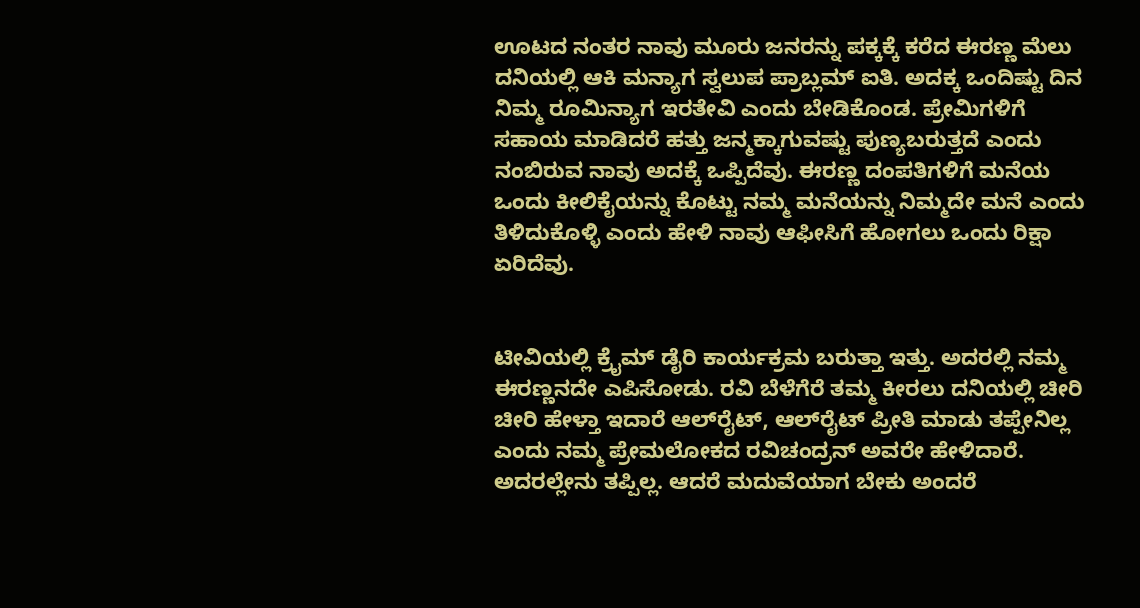ಊಟದ ನಂತರ ನಾವು ಮೂರು ಜನರನ್ನು ಪಕ್ಕಕ್ಕೆ ಕರೆದ ಈರಣ್ಣ ಮೆಲು ದನಿಯಲ್ಲಿ ಆಕಿ ಮನ್ಯಾಗ ಸ್ವಲುಪ ಪ್ರಾಬ್ಲಮ್ ಐತಿ. ಅದಕ್ಕ ಒಂದಿಷ್ಟು ದಿನ ನಿಮ್ಮ ರೂಮಿನ್ಯಾಗ ಇರತೇವಿ ಎಂದು ಬೇಡಿಕೊಂಡ. ಪ್ರೇಮಿಗಳಿಗೆ ಸಹಾಯ ಮಾಡಿದರೆ ಹತ್ತು ಜನ್ಮಕ್ಕಾಗುವಷ್ಟು ಪುಣ್ಯಬರುತ್ತದೆ ಎಂದು ನಂಬಿರುವ ನಾವು ಅದಕ್ಕೆ ಒಪ್ಪಿದೆವು. ಈರಣ್ಣ ದಂಪತಿಗಳಿಗೆ ಮನೆಯ ಒಂದು ಕೀಲಿಕೈಯನ್ನು ಕೊಟ್ಟು ನಮ್ಮ ಮನೆಯನ್ನು ನಿಮ್ಮದೇ ಮನೆ ಎಂದು ತಿಳಿದುಕೊಳ್ಳಿ ಎಂದು ಹೇಳಿ ನಾವು ಆಫೀಸಿಗೆ ಹೋಗಲು ಒಂದು ರಿಕ್ಷಾ ಏರಿದೆವು.


ಟೀವಿಯಲ್ಲಿ ಕ್ರೈಮ್ ಡೈರಿ ಕಾರ್ಯಕ್ರಮ ಬರುತ್ತಾ ಇತ್ತು. ಅದರಲ್ಲಿ ನಮ್ಮ ಈರಣ್ಣನದೇ ಎಪಿಸೋಡು. ರವಿ ಬೆಳೆಗೆರೆ ತಮ್ಮ ಕೀರಲು ದನಿಯಲ್ಲಿ ಚೀರಿ ಚೀರಿ ಹೇಳ್ತಾ ಇದಾರೆ ಆಲ್‌ರೈಟ್, ಆಲ್‌ರೈಟ್ ಪ್ರೀತಿ ಮಾಡು ತಪ್ಪೇನಿಲ್ಲ ಎಂದು ನಮ್ಮ ಪ್ರೇಮಲೋಕದ ರವಿಚಂದ್ರನ್ ಅವರೇ ಹೇಳಿದಾರೆ. ಅದರಲ್ಲೇನು ತಪ್ಪಿಲ್ಲ. ಆದರೆ ಮದುವೆಯಾಗ ಬೇಕು ಅಂದರೆ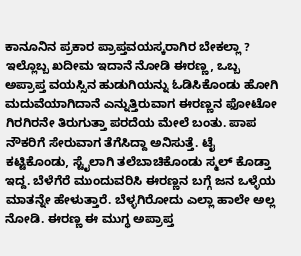ಕಾನೂನಿನ ಪ್ರಕಾರ ಪ್ರಾಪ್ತವಯಸ್ಕರಾಗಿರ ಬೇಕಲ್ಲಾ ? ಇಲ್ಲೊಬ್ಬ ಖದೀಮ ಇದಾನೆ ನೋಡಿ ಈರಣ್ಣ, ಒಬ್ಬ ಅಪ್ರಾಪ್ತ ವಯಸ್ಸಿನ ಹುಡುಗಿಯನ್ನು ಓಡಿಸಿಕೊಂಡು ಹೋಗಿ ಮದುವೆಯಾಗಿದಾನೆ ಎನ್ನುತ್ತಿರುವಾಗ ಈರಣ್ಣನ ಫೋಟೋ ಗಿರಗಿರನೇ ತಿರುಗುತ್ತಾ ಪರದೆಯ ಮೇಲೆ ಬಂತು. ಪಾಪ ನೌಕರಿಗೆ ಸೇರುವಾಗ ತೆಗೆಸಿದ್ದಾ ಅನಿಸುತ್ತೆ. ಟೈ ಕಟ್ಟಿಕೊಂಡು, ಸ್ಟೈಲಾಗಿ ತಲೆಬಾಚಿಕೊಂಡು ಸ್ಮಲ್ ಕೊಡ್ತಾ ಇದ್ದ. ಬೆಳೆಗೆರೆ ಮುಂದುವರಿಸಿ ಈರಣ್ಣನ ಬಗ್ಗೆ ಜನ ಒಳ್ಳೆಯ ಮಾತನ್ನೇ ಹೇಳುತ್ತಾರೆ. ಬೆಳ್ಳಗಿರೋದು ಎಲ್ಲಾ ಹಾಲೇ ಅಲ್ಲ ನೋಡಿ. ಈರಣ್ಣ ಈ ಮುಗ್ಧ ಅಪ್ರಾಪ್ತ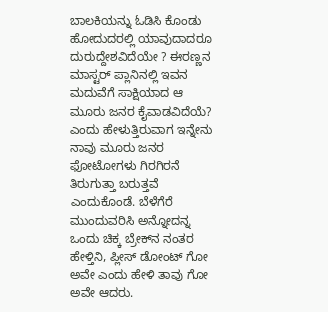ಬಾಲಕಿಯನ್ನು ಓಡಿಸಿ ಕೊಂಡು ಹೋದುದರಲ್ಲಿ ಯಾವುದಾದರೂ ದುರುದ್ದೇಶವಿದೆಯೇ ? ಈರಣ್ಣನ ಮಾಸ್ಟರ್ ಪ್ಲಾನಿನಲ್ಲಿ ಇವನ ಮದುವೆಗೆ ಸಾಕ್ಷಿಯಾದ ಆ ಮೂರು ಜನರ ಕೈವಾಡವಿದೆಯೆ? ಎಂದು ಹೇಳುತ್ತಿರುವಾಗ ಇನ್ನೇನು ನಾವು ಮೂರು ಜನರ ಫೋಟೋಗಳು ಗಿರಗಿರನೆ ತಿರುಗುತ್ತಾ ಬರುತ್ತವೆ ಎಂದುಕೊಂಡೆ. ಬೆಳೆಗೆರೆ ಮುಂದುವರಿಸಿ ಅನ್ನೋದನ್ನ ಒಂದು ಚಿಕ್ಕ ಬ್ರೇಕ್‌ನ ನಂತರ ಹೇಳ್ತಿನಿ, ಪ್ಲೀಸ್ ಡೋಂಟ್ ಗೋ ಅವೇ ಎಂದು ಹೇಳಿ ತಾವು ಗೋ ಅವೇ ಆದರು.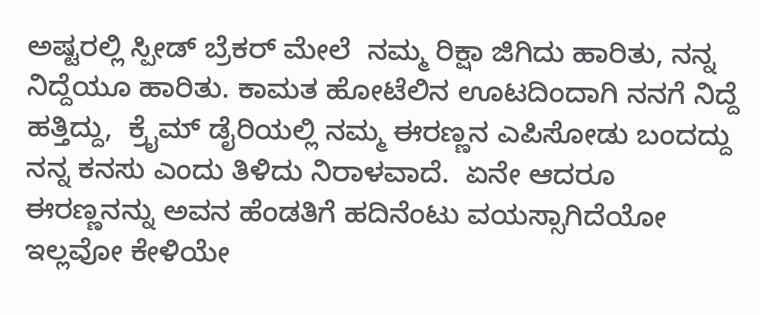ಅಷ್ಟರಲ್ಲಿ ಸ್ಪೀಡ್ ಬ್ರೆಕರ್ ಮೇಲೆ  ನಮ್ಮ ರಿಕ್ಷಾ ಜಿಗಿದು ಹಾರಿತು, ನನ್ನ ನಿದ್ದೆಯೂ ಹಾರಿತು. ಕಾಮತ ಹೋಟೆಲಿನ ಊಟದಿಂದಾಗಿ ನನಗೆ ನಿದ್ದೆ ಹತ್ತಿದ್ದು,  ಕ್ರೈಮ್ ಡೈರಿಯಲ್ಲಿ ನಮ್ಮ ಈರಣ್ಣನ ಎಪಿಸೋಡು ಬಂದದ್ದು ನನ್ನ ಕನಸು ಎಂದು ತಿಳಿದು ನಿರಾಳವಾದೆ.  ಏನೇ ಆದರೂ ಈರಣ್ಣನನ್ನು ಅವನ ಹೆಂಡತಿಗೆ ಹದಿನೆಂಟು ವಯಸ್ಸಾಗಿದೆಯೋ ಇಲ್ಲವೋ ಕೇಳಿಯೇ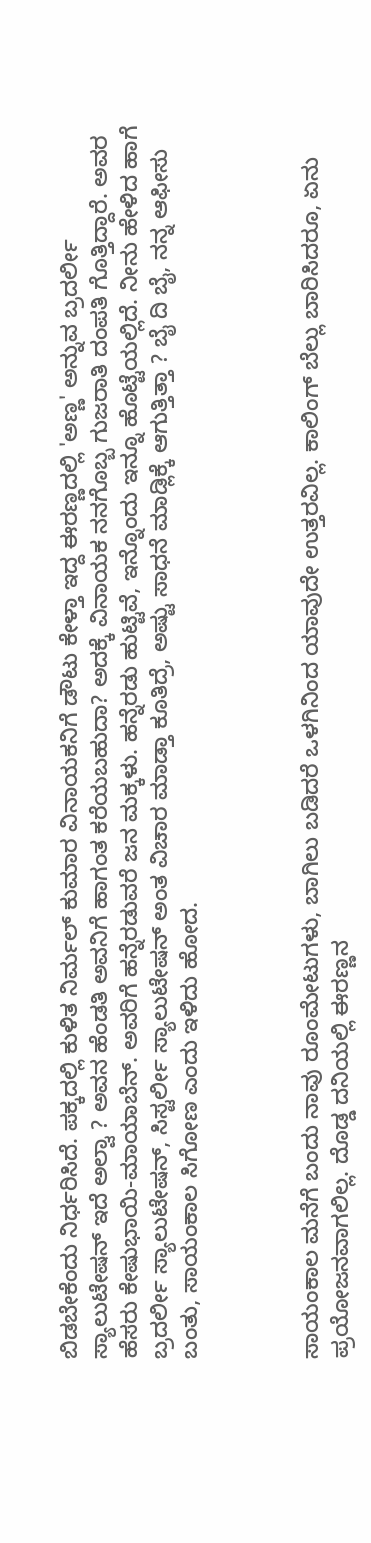ಬಿಡಬೇಕೆಂದು ನಿರ್ಧರಿಸಿದೆ. ಪಕ್ಕದಲ್ಲಿ ಕುಳಿತ ನಿರ್ಮಲ್ ಕುಮಾರ ವಿನಾಯಕನಿಗೆ ಡೌಟು ಕೇಳ್ತಾ ಇದ್ದ ಈರಣ್ಣದಲ್ಲಿ 'ಅಣ್ಣ' ಅನ್ನುವ ಬ್ರದರ್ಲೀ ಸ್ಯಾಲುಟೇಷನ್ ಇದೆ ಅಲ್ವಾ ? ಅವನ ಹೆಂಡತಿ ಅವನಿಗೆ ಹಾಗಂತ ಕರೆಯಬಹುದಾ? ಅದಕ್ಕೆ ವಿನಾಯಕ ನನಗೊಬ್ಬ ಗುಜರಾತಿ ದಂಪತಿ ಗೊತ್ತಿದ್ದಾರೆ. ಅವರ ಹೆಸರು ಕೇಷುಭಾಯಿ-ಮಾಯಾಬೆನ್. ಅವರಿಗೆ ಹನ್ನೆರಡುವರೆ ಜನ ಮಕ್ಕಳು. ಹನ್ನೆರಡು ಹುಟ್ಟಿವೆ, ಇನ್ನೊಂದು ಇನ್ನೂ ಹೊಟ್ಟೆಯಲ್ಲಿದೆ. ನೀನು ಹೇಳಿದ ಹಾಗೆ ಬ್ರದರ್ಲೀ ಸ್ಯಾಲುಟೇಷನ್, ಸಿಸ್ಟರ್ಲೀ ಸ್ಯಾಲುಟೇಷನ್ ಅಂತ ವಿಚಾರ ಮಾಡ್ತಾ ಕೂತಿದ್ರೆ, ಅಷ್ಟು ಸಾಧನೆ ಮಾಡ್ಲಿಕ್ಕೆ ಆಗುತ್ತಿತ್ತಾ ? ಬೈ ದಿ ಬೈ, ನನ್ನ ಆಫೀಸು ಬಂತು, ಸಾಯಂಕಾಲ ಸಿಗೋಣ ಎಂದು ಇಳಿದು ಹೋದ.



ಸಾಯಂಕಾಲ ಮನೆಗೆ ಬಂದು ನಾವು ರೂಂಮೇಟುಗಳು, ಬಾಗಿಲು ಬಡಿದರೆ ಒಳಗಿನಿಂದ ಯಾವುದೇ ಉತ್ತರವಿಲ್ಲ. ಕಾಲಿಂಗ್ ಬೆಲ್ಲು ಬಾರಿಸಿದರೂ, ಏನು ಪ್ರಯೋಜನವಾಗಲಿಲ್ಲ. ದೊಡ್ಡ ದನಿಯಲ್ಲಿ ಈರಣ್ಣನ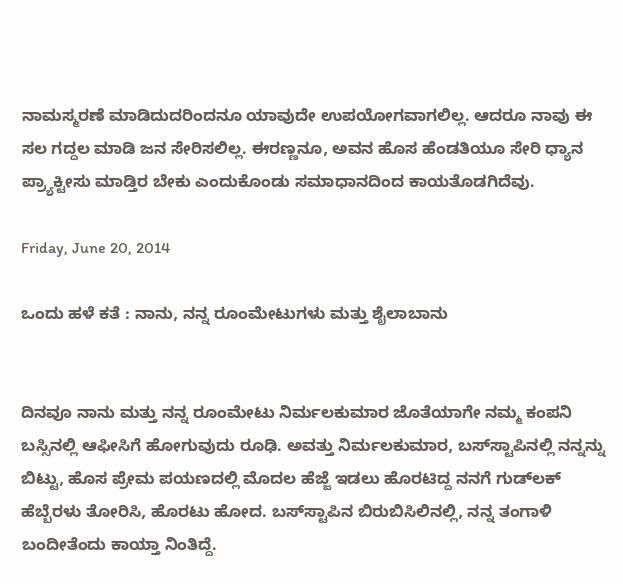ನಾಮಸ್ಮರಣೆ ಮಾಡಿದುದರಿಂದನೂ ಯಾವುದೇ ಉಪಯೋಗವಾಗಲಿಲ್ಲ. ಆದರೂ ನಾವು ಈ ಸಲ ಗದ್ದಲ ಮಾಡಿ ಜನ ಸೇರಿಸಲಿಲ್ಲ. ಈರಣ್ಣನೂ, ಅವನ ಹೊಸ ಹೆಂಡತಿಯೂ ಸೇರಿ ಧ್ಯಾನ ಪ್ರ್ಯಾಕ್ಟೀಸು ಮಾಡ್ತಿರ ಬೇಕು ಎಂದುಕೊಂಡು ಸಮಾಧಾನದಿಂದ ಕಾಯತೊಡಗಿದೆವು.

Friday, June 20, 2014

ಒಂದು ಹಳೆ ಕತೆ : ನಾನು, ನನ್ನ ರೂಂಮೇಟುಗಳು ಮತ್ತು ಶೈಲಾಬಾನು


ದಿನವೂ ನಾನು ಮತ್ತು ನನ್ನ ರೂಂಮೇಟು ನಿರ್ಮಲಕುಮಾರ ಜೊತೆಯಾಗೇ ನಮ್ಮ ಕಂಪನಿ ಬಸ್ಸಿನಲ್ಲಿ ಆಫೀಸಿಗೆ ಹೋಗುವುದು ರೂಢಿ. ಅವತ್ತು ನಿರ್ಮಲಕುಮಾರ, ಬಸ್‌ಸ್ಟಾಪಿನಲ್ಲಿ ನನ್ನನ್ನು ಬಿಟ್ಟು, ಹೊಸ ಪ್ರೇಮ ಪಯಣದಲ್ಲಿ ಮೊದಲ ಹೆಜ್ಜೆ ಇಡಲು ಹೊರಟಿದ್ದ ನನಗೆ ಗುಡ್‌ಲಕ್ ಹೆಬ್ಬೆರಳು ತೋರಿಸಿ, ಹೊರಟು ಹೋದ. ಬಸ್‌ಸ್ಟಾಪಿನ ಬಿರುಬಿಸಿಲಿನಲ್ಲಿ, ನನ್ನ ತಂಗಾಳಿ ಬಂದೀತೆಂದು ಕಾಯ್ತಾ ನಿಂತಿದ್ದೆ.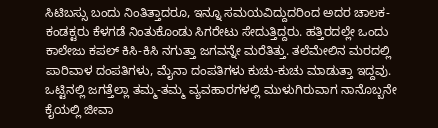ಸಿಟಿಬಸ್ಸು ಬಂದು ನಿಂತಿತ್ತಾದರೂ, ಇನ್ನೂ ಸಮಯವಿದ್ದುದರಿಂದ ಅದರ ಚಾಲಕ-ಕಂಡಕ್ಟರು ಕೆಳಗಡೆ ನಿಂತುಕೊಂಡು ಸಿಗರೇಟು ಸೇದುತ್ತಿದ್ದರು. ಹತ್ತಿರದಲ್ಲೇ ಒಂದು ಕಾಲೇಜು ಕಪಲ್ ಕಿಸಿ-ಕಿಸಿ ನಗುತ್ತಾ ಜಗವನ್ನೇ ಮರೆತಿತ್ತು. ತಲೆಮೇಲಿನ ಮರದಲ್ಲಿ ಪಾರಿವಾಳ ದಂಪತಿಗಳು, ಮೈನಾ ದಂಪತಿಗಳು ಕುಚು-ಕುಚು ಮಾಡುತ್ತಾ ಇದ್ದವು. ಒಟ್ಟಿನಲ್ಲಿ ಜಗತ್ತೆಲ್ಲಾ ತಮ್ಮ-ತಮ್ಮ ವ್ಯವಹಾರಗಳಲ್ಲಿ ಮುಳುಗಿರುವಾಗ ನಾನೊಬ್ಬನೇ ಕೈಯಲ್ಲಿ ಜೀವಾ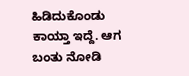ಹಿಡಿದುಕೊಂಡು ಕಾಯ್ತಾ ಇದ್ದೆ. ಆಗ ಬಂತು ನೋಡಿ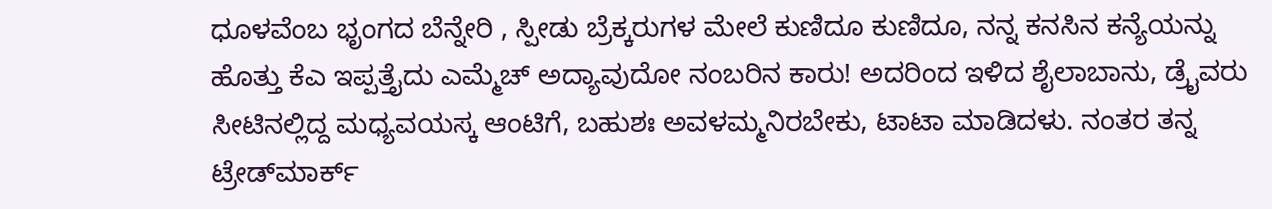ಧೂಳವೆಂಬ ಭೃಂಗದ ಬೆನ್ನೇರಿ , ಸ್ಪೀಡು ಬ್ರೆಕ್ಕರುಗಳ ಮೇಲೆ ಕುಣಿದೂ ಕುಣಿದೂ, ನನ್ನ ಕನಸಿನ ಕನ್ಯೆಯನ್ನು ಹೊತ್ತು ಕೆಎ ಇಪ್ಪತ್ತೈದು ಎಮ್ಮೆಚ್ ಅದ್ಯಾವುದೋ ನಂಬರಿನ ಕಾರು! ಅದರಿಂದ ಇಳಿದ ಶೈಲಾಬಾನು, ಡ್ರೈವರು ಸೀಟಿನಲ್ಲಿದ್ದ ಮಧ್ಯವಯಸ್ಕ ಆಂಟಿಗೆ, ಬಹುಶಃ ಅವಳಮ್ಮನಿರಬೇಕು, ಟಾಟಾ ಮಾಡಿದಳು. ನಂತರ ತನ್ನ ಟ್ರೇಡ್‌ಮಾರ್ಕ್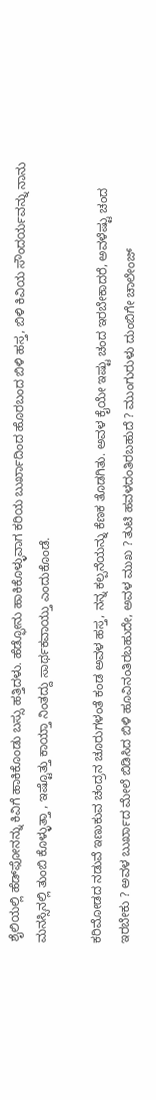ಶೈಲಿಯಲ್ಲಿ ಹೆಡ್‌ಫೋನನ್ನು ಕಿವಿಗೆ ಹಾಕಿಕೊಂಡು ಬಸ್ಸು ಹತ್ತಿದಳು. ಹೆಡ್ಫೋನು ಹಾಕಿಕೊಳ್ಳುವಾಗ ಕರಿಯ ಬುರ್ಖಾದಿಂದ ಹೊರಬಂದ ಬಿಳಿ ಹಸ್ತ, ಬಿಳಿ ಕಿವಿಯ ಸೌಂದರ್ಯವನ್ನು ನಾನು ಮನಸ್ಸಿನಲ್ಲಿ ತುಂಬಿ ಕೊಳ್ಳುತ್ತಾ , ಇಷ್ಟೊತ್ತು ಕಾಯ್ತಾ ನಿಂತದ್ದು ಸಾರ್ಥಕವಾಯ್ತು ಎಂದುಕೊಂಡೆ.

ಕರಿಮೋಡದ ನಡುವೆ ಇಣುಕುವ ಚಂದ್ರನ ಚೂರುಗಳಂತೆ ಕಂಡ ಅವಳ ಹಸ್ತ, ನನ್ನ ಕಲ್ಪನೆಯನ್ನು ಕೆಣಕ ತೊಡಗಿತು. ಅವಳ ಕೈಯೇ ಇಷ್ಟು ಚಂದ ಇರಬೇಕಾದರೆ, ಅವಳೆಷ್ಟು ಚಂದ ಇರಬೇಕು ? ಅವಳ ಬುರ್ಖಾದ ಮೇಲೆ ಬಿಡಿಸಿದ ಬಿಳಿ ಹೂವಿನಂತಿರಬಹುದೇ, ಅವಳ ಮುಖ ? ತುಟಿ ಹವಳದಂತಿರಬಹುದೆ ? ಮುಂಗುರುಳು ದುಂಬಿಗೇ ಚಾಲೇಂಜ್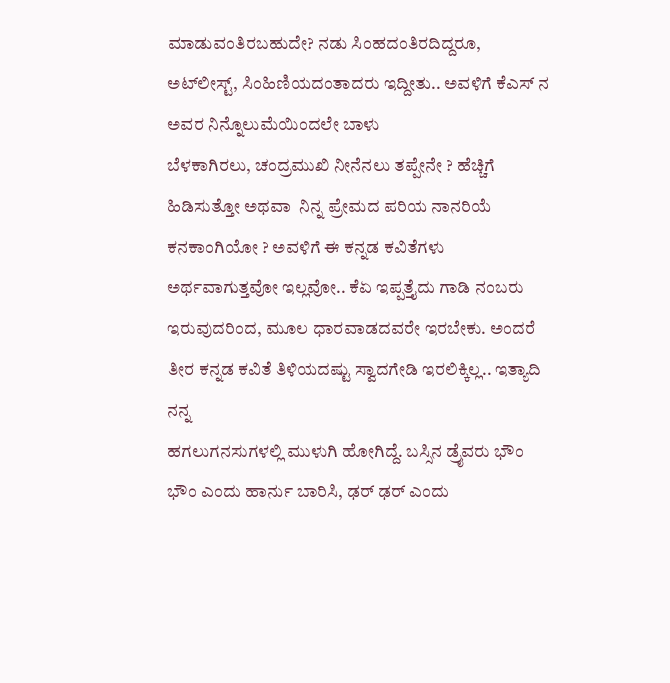ಮಾಡುವಂತಿರಬಹುದೇ? ನಡು ಸಿಂಹದಂತಿರದಿದ್ದರೂ, ಅಟ್‌ಲೀಸ್ಟ್, ಸಿಂಹಿಣಿಯದಂತಾದರು ಇದ್ದೀತು.. ಅವಳಿಗೆ ಕೆಎಸ್ ನ ಅವರ ನಿನ್ನೊಲುಮೆಯಿಂದಲೇ ಬಾಳು
ಬೆಳಕಾಗಿರಲು, ಚಂದ್ರಮುಖಿ ನೀನೆನಲು ತಪ್ಪೇನೇ ? ಹೆಚ್ಚಿಗೆ ಹಿಡಿಸುತ್ತೋ ಅಥವಾ  ನಿನ್ನ ಪ್ರೇಮದ ಪರಿಯ ನಾನರಿಯೆ ಕನಕಾಂಗಿಯೋ ? ಅವಳಿಗೆ ಈ ಕನ್ನಡ ಕವಿತೆಗಳು ಅರ್ಥವಾಗುತ್ತವೋ ಇಲ್ಲವೋ.. ಕೆಏ ಇಪ್ಪತ್ತೈದು ಗಾಡಿ ನಂಬರು ಇರುವುದರಿಂದ, ಮೂಲ ಧಾರವಾಡದವರೇ ಇರಬೇಕು. ಅಂದರೆ ತೀರ ಕನ್ನಡ ಕವಿತೆ ತಿಳಿಯದಷ್ಟು ಸ್ವಾದಗೇಡಿ ಇರಲಿಕ್ಕಿಲ್ಲ.. ಇತ್ಯಾದಿ ನನ್ನ
ಹಗಲುಗನಸುಗಳಲ್ಲಿ ಮುಳುಗಿ ಹೋಗಿದ್ದೆ. ಬಸ್ಸಿನ ಡ್ರೈವರು ಭೌಂ ಭೌಂ ಎಂದು ಹಾರ್ನು ಬಾರಿಸಿ, ಢರ್ ಢರ್ ಎಂದು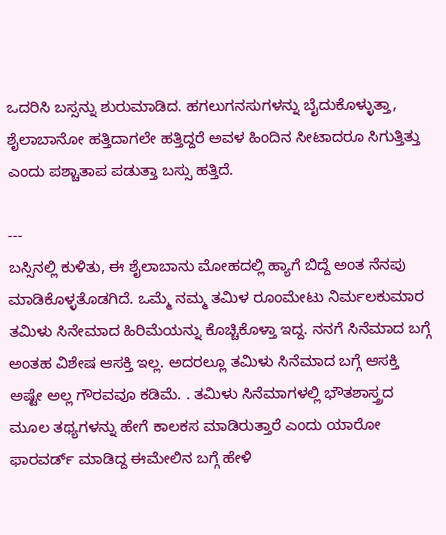ಒದರಿಸಿ ಬಸ್ಸನ್ನು ಶುರುಮಾಡಿದ. ಹಗಲುಗನಸುಗಳನ್ನು ಬೈದುಕೊಳ್ಳುತ್ತಾ, ಶೈಲಾಬಾನೋ ಹತ್ತಿದಾಗಲೇ ಹತ್ತಿದ್ದರೆ ಅವಳ ಹಿಂದಿನ ಸೀಟಾದರೂ ಸಿಗುತ್ತಿತ್ತು ಎಂದು ಪಶ್ಚಾತಾಪ ಪಡುತ್ತಾ ಬಸ್ಸು ಹತ್ತಿದೆ.

---
ಬಸ್ಸಿನಲ್ಲಿ ಕುಳಿತು, ಈ ಶೈಲಾಬಾನು ಮೋಹದಲ್ಲಿ ಹ್ಯಾಗೆ ಬಿದ್ದೆ ಅಂತ ನೆನಪು ಮಾಡಿಕೊಳ್ಳತೊಡಗಿದೆ. ಒಮ್ಮೆ ನಮ್ಮ ತಮಿಳ ರೂಂಮೇಟು ನಿರ್ಮಲಕುಮಾರ ತಮಿಳು ಸಿನೇಮಾದ ಹಿರಿಮೆಯನ್ನು ಕೊಚ್ಚಿಕೊಳ್ತಾ ಇದ್ದ. ನನಗೆ ಸಿನೆಮಾದ ಬಗ್ಗೆ ಅಂತಹ ವಿಶೇಷ ಆಸಕ್ತಿ ಇಲ್ಲ. ಅದರಲ್ಲೂ ತಮಿಳು ಸಿನೆಮಾದ ಬಗ್ಗೆ ಆಸಕ್ತಿ ಅಷ್ಟೇ ಅಲ್ಲ ಗೌರವವೂ ಕಡಿಮೆ. . ತಮಿಳು ಸಿನೆಮಾಗಳಲ್ಲಿ ಭೌತಶಾಸ್ತ್ರದ ಮೂಲ ತಥ್ಯಗಳನ್ನು ಹೇಗೆ ಕಾಲಕಸ ಮಾಡಿರುತ್ತಾರೆ ಎಂದು ಯಾರೋ ಫಾರವರ್ಡ್ ಮಾಡಿದ್ದ ಈಮೇಲಿನ ಬಗ್ಗೆ ಹೇಳಿ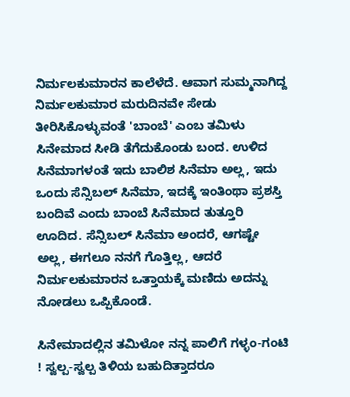ನಿರ್ಮಲಕುಮಾರನ ಕಾಲೆಳೆದೆ. ಆವಾಗ ಸುಮ್ಮನಾಗಿದ್ದ ನಿರ್ಮಲಕುಮಾರ ಮರುದಿನವೇ ಸೇಡು ತೀರಿಸಿಕೊಳ್ಳುವಂತೆ 'ಬಾಂಬೆ' ಎಂಬ ತಮಿಳು ಸಿನೇಮಾದ ಸೀಡಿ ತೆಗೆದುಕೊಂಡು ಬಂದ. ಉಳಿದ ಸಿನೆಮಾಗಳಂತೆ ಇದು ಬಾಲಿಶ ಸಿನೆಮಾ ಅಲ್ಲ, ಇದು ಒಂದು ಸೆನ್ಸಿಬಲ್ ಸಿನೆಮಾ, ಇದಕ್ಕೆ ಇಂತಿಂಥಾ ಪ್ರಶಸ್ತಿ ಬಂದಿವೆ ಎಂದು ಬಾಂಬೆ ಸಿನೆಮಾದ ತುತ್ತೂರಿ ಊದಿದ. ಸೆನ್ಸಿಬಲ್ ಸಿನೆಮಾ ಅಂದರೆ, ಆಗಷ್ಟೇ ಅಲ್ಲ, ಈಗಲೂ ನನಗೆ ಗೊತ್ತಿಲ್ಲ, ಆದರೆ ನಿರ್ಮಲಕುಮಾರನ ಒತ್ತಾಯಕ್ಕೆ ಮಣಿದು ಅದನ್ನು ನೋಡಲು ಒಪ್ಪಿಕೊಂಡೆ.

ಸಿನೇಮಾದಲ್ಲಿನ ತಮಿಳೋ ನನ್ನ ಪಾಲಿಗೆ ಗಳ್ಳಂ-ಗಂಟಿ ! ಸ್ವಲ್ಪ-ಸ್ವಲ್ಪ ತಿಳಿಯ ಬಹುದಿತ್ತಾದರೂ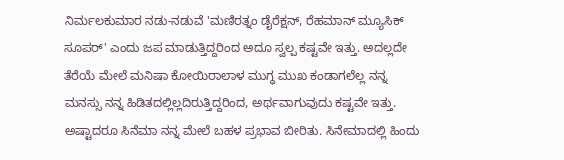ನಿರ್ಮಲಕುಮಾರ ನಡು-ನಡುವೆ 'ಮಣಿರತ್ನಂ ಡೈರೆಕ್ಷನ್, ರೆಹಮಾನ್ ಮ್ಯೂಸಿಕ್ ಸೂಪರ್' ಎಂದು ಜಪ ಮಾಡುತ್ತಿದ್ದರಿಂದ ಅದೂ ಸ್ವಲ್ಪ ಕಷ್ಟವೇ ಇತ್ತು. ಅದಲ್ಲದೇ ತೆರೆಯೆ ಮೇಲೆ ಮನಿಷಾ ಕೋಯಿರಾಲಾಳ ಮುಗ್ಧ ಮುಖ ಕಂಡಾಗಲೆಲ್ಲ ನನ್ನ ಮನಸ್ಸು ನನ್ನ ಹಿಡಿತದಲ್ಲಿಲ್ಲದಿರುತ್ತಿದ್ದರಿಂದ, ಅರ್ಥವಾಗುವುದು ಕಷ್ಟವೇ ಇತ್ತು. ಅಷ್ಟಾದರೂ ಸಿನೆಮಾ ನನ್ನ ಮೇಲೆ ಬಹಳ ಪ್ರಭಾವ ಬೀರಿತು. ಸಿನೇಮಾದಲ್ಲಿ ಹಿಂದು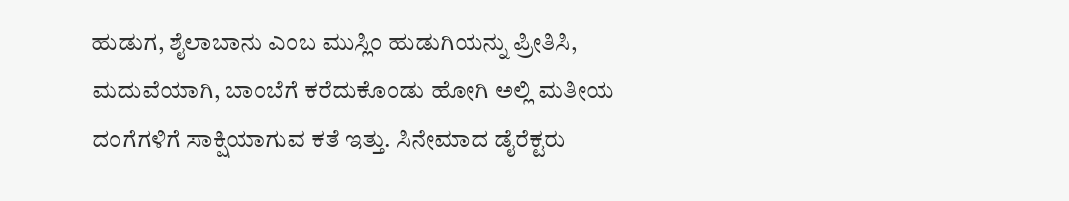ಹುಡುಗ, ಶೈಲಾಬಾನು ಎಂಬ ಮುಸ್ಲಿಂ ಹುಡುಗಿಯನ್ನು ಪ್ರೀತಿಸಿ, ಮದುವೆಯಾಗಿ, ಬಾಂಬೆಗೆ ಕರೆದುಕೊಂಡು ಹೋಗಿ ಅಲ್ಲಿ ಮತೀಯ ದಂಗೆಗಳಿಗೆ ಸಾಕ್ಷಿಯಾಗುವ ಕತೆ ಇತ್ತು. ಸಿನೇಮಾದ ಡೈರೆಕ್ಟರು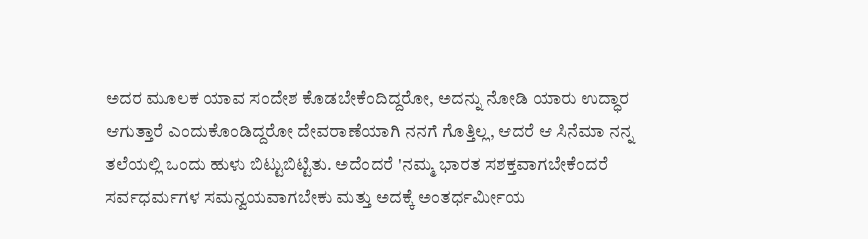ಅದರ ಮೂಲಕ ಯಾವ ಸಂದೇಶ ಕೊಡಬೇಕೆಂದಿದ್ದರೋ, ಅದನ್ನು ನೋಡಿ ಯಾರು ಉದ್ಧಾರ ಆಗುತ್ತಾರೆ ಎಂದುಕೊಂಡಿದ್ದರೋ ದೇವರಾಣೆಯಾಗಿ ನನಗೆ ಗೊತ್ತಿಲ್ಲ, ಆದರೆ ಆ ಸಿನೆಮಾ ನನ್ನ ತಲೆಯಲ್ಲಿ ಒಂದು ಹುಳು ಬಿಟ್ಟುಬಿಟ್ಟಿತು. ಅದೆಂದರೆ 'ನಮ್ಮ ಭಾರತ ಸಶಕ್ತವಾಗಬೇಕೆಂದರೆ ಸರ್ವಧರ್ಮಗಳ ಸಮನ್ವಯವಾಗಬೇಕು ಮತ್ತು ಅದಕ್ಕೆ ಅಂತರ್ಧರ್ಮೀಯ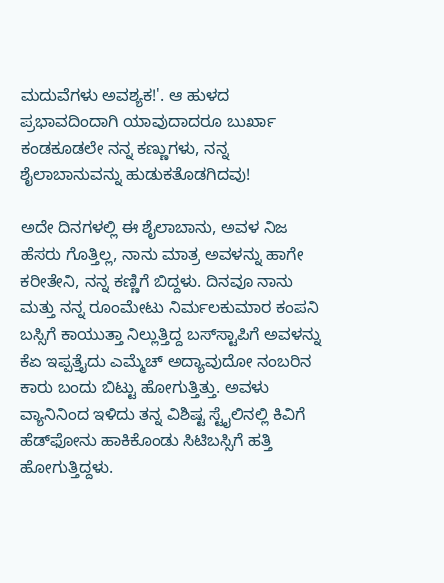ಮದುವೆಗಳು ಅವಶ್ಯಕ!'. ಆ ಹುಳದ ಪ್ರಭಾವದಿಂದಾಗಿ ಯಾವುದಾದರೂ ಬುರ್ಖಾ ಕಂಡಕೂಡಲೇ ನನ್ನ ಕಣ್ಣುಗಳು, ನನ್ನ ಶೈಲಾಬಾನುವನ್ನು ಹುಡುಕತೊಡಗಿದವು!

ಅದೇ ದಿನಗಳಲ್ಲಿ ಈ ಶೈಲಾಬಾನು, ಅವಳ ನಿಜ ಹೆಸರು ಗೊತ್ತಿಲ್ಲ, ನಾನು ಮಾತ್ರ ಅವಳನ್ನು ಹಾಗೇ ಕರೀತೇನಿ, ನನ್ನ ಕಣ್ಣಿಗೆ ಬಿದ್ದಳು. ದಿನವೂ ನಾನು ಮತ್ತು ನನ್ನ ರೂಂಮೇಟು ನಿರ್ಮಲಕುಮಾರ ಕಂಪನಿ ಬಸ್ಸಿಗೆ ಕಾಯುತ್ತಾ ನಿಲ್ಲುತ್ತಿದ್ದ ಬಸ್‌ಸ್ಟಾಪಿಗೆ ಅವಳನ್ನು ಕೆಏ ಇಪ್ಪತ್ತೈದು ಎಮ್ಮೆಚ್ ಅದ್ಯಾವುದೋ ನಂಬರಿನ ಕಾರು ಬಂದು ಬಿಟ್ಟು ಹೋಗುತ್ತಿತ್ತು. ಅವಳು ವ್ಯಾನಿನಿಂದ ಇಳಿದು ತನ್ನ ವಿಶಿಷ್ಟ ಸ್ಟೈಲಿನಲ್ಲಿ ಕಿವಿಗೆ ಹೆಡ್‌ಫೋನು ಹಾಕಿಕೊಂಡು ಸಿಟಿಬಸ್ಸಿಗೆ ಹತ್ತಿ ಹೋಗುತ್ತಿದ್ದಳು.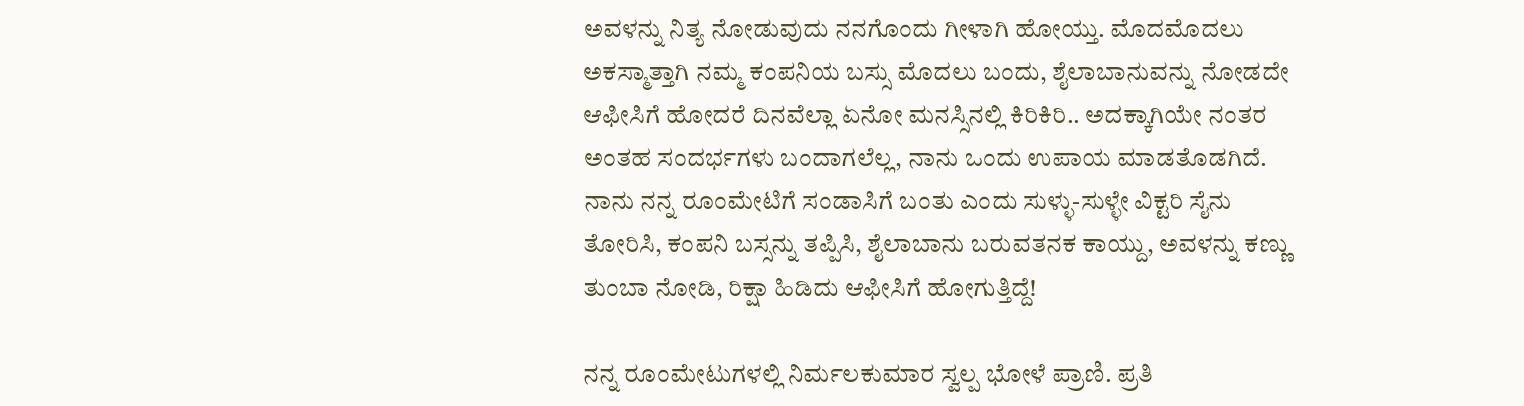ಅವಳನ್ನು ನಿತ್ಯ ನೋಡುವುದು ನನಗೊಂದು ಗೀಳಾಗಿ ಹೋಯ್ತು. ಮೊದಮೊದಲು ಅಕಸ್ಮಾತ್ತಾಗಿ ನಮ್ಮ ಕಂಪನಿಯ ಬಸ್ಸು ಮೊದಲು ಬಂದು, ಶೈಲಾಬಾನುವನ್ನು ನೋಡದೇ ಆಫೀಸಿಗೆ ಹೋದರೆ ದಿನವೆಲ್ಲಾ ಏನೋ ಮನಸ್ಸಿನಲ್ಲಿ ಕಿರಿಕಿರಿ.. ಅದಕ್ಕಾಗಿಯೇ ನಂತರ ಅಂತಹ ಸಂದರ್ಭಗಳು ಬಂದಾಗಲೆಲ್ಲ, ನಾನು ಒಂದು ಉಪಾಯ ಮಾಡತೊಡಗಿದೆ. ನಾನು ನನ್ನ ರೂಂಮೇಟಿಗೆ ಸಂಡಾಸಿಗೆ ಬಂತು ಎಂದು ಸುಳ್ಳು-ಸುಳ್ಳೇ ವಿಕ್ಟರಿ ಸೈನು ತೋರಿಸಿ, ಕಂಪನಿ ಬಸ್ಸನ್ನು ತಪ್ಪಿಸಿ, ಶೈಲಾಬಾನು ಬರುವತನಕ ಕಾಯ್ದು, ಅವಳನ್ನು ಕಣ್ಣು ತುಂಬಾ ನೋಡಿ, ರಿಕ್ಷಾ ಹಿಡಿದು ಆಫೀಸಿಗೆ ಹೋಗುತ್ತಿದ್ದೆ!

ನನ್ನ ರೂಂಮೇಟುಗಳಲ್ಲಿ ನಿರ್ಮಲಕುಮಾರ ಸ್ವಲ್ಪ ಭೋಳೆ ಪ್ರಾಣಿ. ಪ್ರತಿ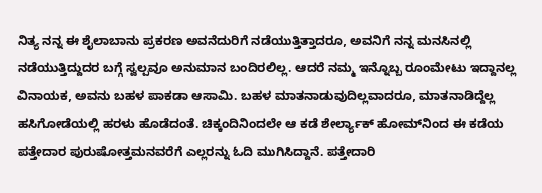ನಿತ್ಯ ನನ್ನ ಈ ಶೈಲಾಬಾನು ಪ್ರಕರಣ ಅವನೆದುರಿಗೆ ನಡೆಯುತ್ತಿತ್ತಾದರೂ, ಅವನಿಗೆ ನನ್ನ ಮನಸಿನಲ್ಲಿ ನಡೆಯುತ್ತಿದ್ದುದರ ಬಗ್ಗೆ ಸ್ವಲ್ಪವೂ ಅನುಮಾನ ಬಂದಿರಲಿಲ್ಲ. ಆದರೆ ನಮ್ಮ ಇನ್ನೊಬ್ಬ ರೂಂಮೇಟು ಇದ್ದಾನಲ್ಲ ವಿನಾಯಕ, ಅವನು ಬಹಳ ಪಾಕಡಾ ಆಸಾಮಿ. ಬಹಳ ಮಾತನಾಡುವುದಿಲ್ಲವಾದರೂ, ಮಾತನಾಡಿದ್ದೆಲ್ಲ ಹಸಿಗೋಡೆಯಲ್ಲಿ ಹರಳು ಹೊಡೆದಂತೆ. ಚಿಕ್ಕಂದಿನಿಂದಲೇ ಆ ಕಡೆ ಶೇರ್ಲ್ಯಾಕ್ ಹೋಮ್‌ನಿಂದ ಈ ಕಡೆಯ ಪತ್ತೇದಾರ ಪುರುಷೋತ್ತಮನವರೆಗೆ ಎಲ್ಲರನ್ನು ಓದಿ ಮುಗಿಸಿದ್ದಾನೆ. ಪತ್ತೇದಾರಿ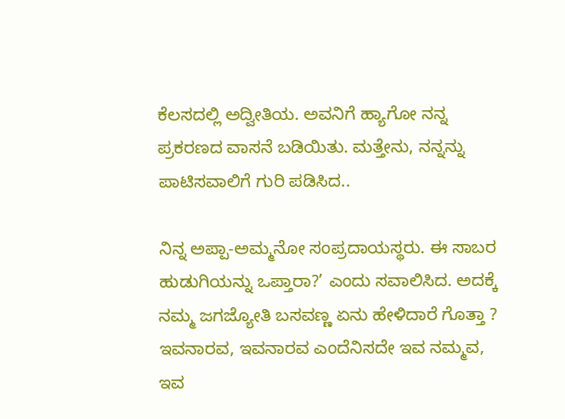ಕೆಲಸದಲ್ಲಿ ಅದ್ವೀತಿಯ. ಅವನಿಗೆ ಹ್ಯಾಗೋ ನನ್ನ ಪ್ರಕರಣದ ವಾಸನೆ ಬಡಿಯಿತು. ಮತ್ತೇನು, ನನ್ನನ್ನು ಪಾಟಿಸವಾಲಿಗೆ ಗುರಿ ಪಡಿಸಿದ..

ನಿನ್ನ ಅಪ್ಪಾ-ಅಮ್ಮನೋ ಸಂಪ್ರದಾಯಸ್ಥರು. ಈ ಸಾಬರ ಹುಡುಗಿಯನ್ನು ಒಪ್ತಾರಾ?’ ಎಂದು ಸವಾಲಿಸಿದ. ಅದಕ್ಕೆ ನಮ್ಮ ಜಗಜ್ಯೋತಿ ಬಸವಣ್ಣ ಏನು ಹೇಳಿದಾರೆ ಗೊತ್ತಾ ? ಇವನಾರವ, ಇವನಾರವ ಎಂದೆನಿಸದೇ ಇವ ನಮ್ಮವ, ಇವ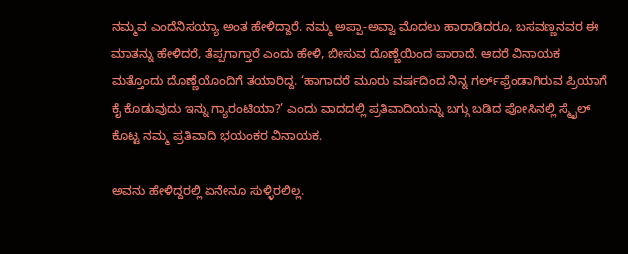ನಮ್ಮವ ಎಂದೆನಿಸಯ್ಯಾ ಅಂತ ಹೇಳಿದ್ದಾರೆ. ನಮ್ಮ ಅಪ್ಪಾ-ಅವ್ವಾ ಮೊದಲು ಹಾರಾಡಿದರೂ, ಬಸವಣ್ಣನವರ ಈ ಮಾತನ್ನು ಹೇಳಿದರೆ, ತೆಪ್ಪಗಾಗ್ತಾರೆ ಎಂದು ಹೇಳಿ, ಬೀಸುವ ದೊಣ್ಣೆಯಿಂದ ಪಾರಾದೆ. ಆದರೆ ವಿನಾಯಕ ಮತ್ತೊಂದು ದೊಣ್ಣೆಯೊಂದಿಗೆ ತಯಾರಿದ್ದ. ‘ಹಾಗಾದರೆ ಮೂರು ವರ್ಷದಿಂದ ನಿನ್ನ ಗರ್ಲ್‌ಫ್ರೆಂಡಾಗಿರುವ ಪ್ರಿಯಾಗೆ ಕೈ ಕೊಡುವುದು ಇನ್ನು ಗ್ಯಾರಂಟಿಯಾ?’ ಎಂದು ವಾದದಲ್ಲಿ ಪ್ರತಿವಾದಿಯನ್ನು ಬಗ್ಗು ಬಡಿದ ಪೋಸಿನಲ್ಲಿ ಸ್ಮೈಲ್ ಕೊಟ್ಟ ನಮ್ಮ ಪ್ರತಿವಾದಿ ಭಯಂಕರ ವಿನಾಯಕ.

ಅವನು ಹೇಳಿದ್ದರಲ್ಲಿ ಏನೇನೂ ಸುಳ್ಳಿರಲಿಲ್ಲ.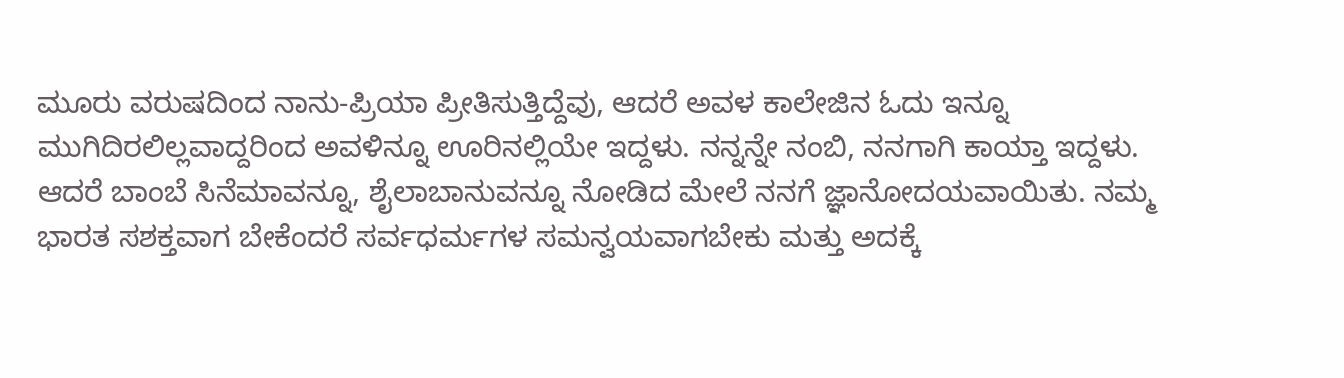ಮೂರು ವರುಷದಿಂದ ನಾನು-ಪ್ರಿಯಾ ಪ್ರೀತಿಸುತ್ತಿದ್ದೆವು, ಆದರೆ ಅವಳ ಕಾಲೇಜಿನ ಓದು ಇನ್ನೂ ಮುಗಿದಿರಲಿಲ್ಲವಾದ್ದರಿಂದ ಅವಳಿನ್ನೂ ಊರಿನಲ್ಲಿಯೇ ಇದ್ದಳು. ನನ್ನನ್ನೇ ನಂಬಿ, ನನಗಾಗಿ ಕಾಯ್ತಾ ಇದ್ದಳು. ಆದರೆ ಬಾಂಬೆ ಸಿನೆಮಾವನ್ನೂ, ಶೈಲಾಬಾನುವನ್ನೂ ನೋಡಿದ ಮೇಲೆ ನನಗೆ ಜ್ಞಾನೋದಯವಾಯಿತು. ನಮ್ಮ ಭಾರತ ಸಶಕ್ತವಾಗ ಬೇಕೆಂದರೆ ಸರ್ವಧರ್ಮಗಳ ಸಮನ್ವಯವಾಗಬೇಕು ಮತ್ತು ಅದಕ್ಕೆ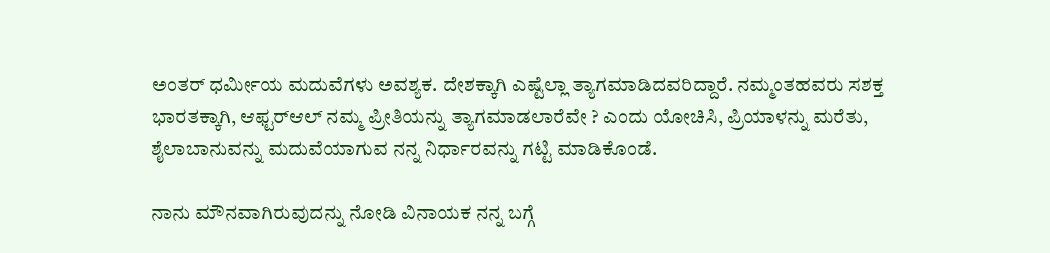ಅಂತರ್ ಧರ್ಮೀಯ ಮದುವೆಗಳು ಅವಶ್ಯಕ. ದೇಶಕ್ಕಾಗಿ ಎಷ್ಟೆಲ್ಲಾ ತ್ಯಾಗಮಾಡಿದವರಿದ್ದಾರೆ. ನಮ್ಮಂತಹವರು ಸಶಕ್ತ ಭಾರತಕ್ಕಾಗಿ, ಆಫ್ಟರ್‌ಆಲ್ ನಮ್ಮ ಪ್ರೀತಿಯನ್ನು ತ್ಯಾಗಮಾಡಲಾರೆವೇ ? ಎಂದು ಯೋಚಿಸಿ, ಪ್ರಿಯಾಳನ್ನು ಮರೆತು, ಶೈಲಾಬಾನುವನ್ನು ಮದುವೆಯಾಗುವ ನನ್ನ ನಿರ್ಧಾರವನ್ನು ಗಟ್ಟಿ ಮಾಡಿಕೊಂಡೆ.

ನಾನು ಮೌನವಾಗಿರುವುದನ್ನು ನೋಡಿ ವಿನಾಯಕ ನನ್ನ ಬಗ್ಗೆ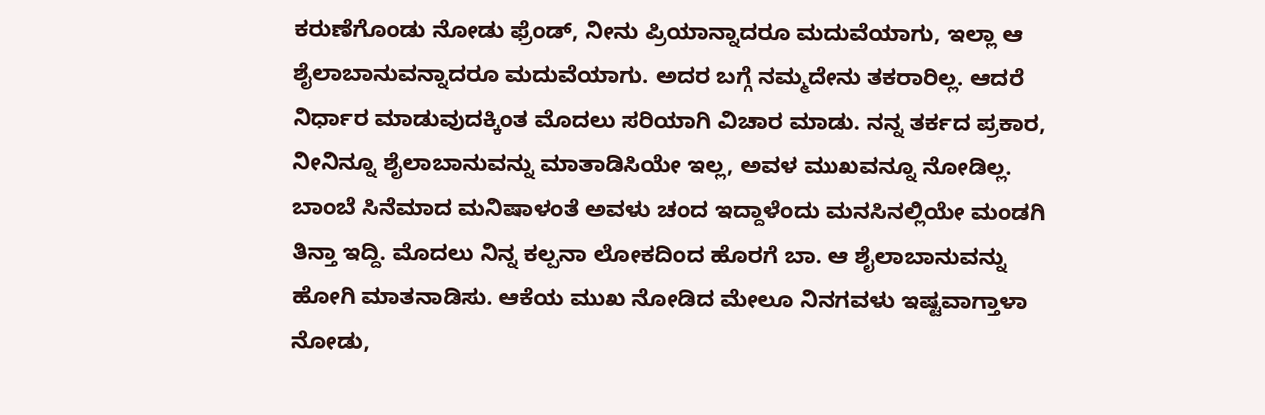ಕರುಣೆಗೊಂಡು ನೋಡು ಫ್ರೆಂಡ್, ನೀನು ಪ್ರಿಯಾನ್ನಾದರೂ ಮದುವೆಯಾಗು, ಇಲ್ಲಾ ಆ ಶೈಲಾಬಾನುವನ್ನಾದರೂ ಮದುವೆಯಾಗು. ಅದರ ಬಗ್ಗೆ ನಮ್ಮದೇನು ತಕರಾರಿಲ್ಲ. ಆದರೆ ನಿರ್ಧಾರ ಮಾಡುವುದಕ್ಕಿಂತ ಮೊದಲು ಸರಿಯಾಗಿ ವಿಚಾರ ಮಾಡು. ನನ್ನ ತರ್ಕದ ಪ್ರಕಾರ, ನೀನಿನ್ನೂ ಶೈಲಾಬಾನುವನ್ನು ಮಾತಾಡಿಸಿಯೇ ಇಲ್ಲ, ಅವಳ ಮುಖವನ್ನೂ ನೋಡಿಲ್ಲ. ಬಾಂಬೆ ಸಿನೆಮಾದ ಮನಿಷಾಳಂತೆ ಅವಳು ಚಂದ ಇದ್ದಾಳೆಂದು ಮನಸಿನಲ್ಲಿಯೇ ಮಂಡಗಿ ತಿನ್ತಾ ಇದ್ದಿ. ಮೊದಲು ನಿನ್ನ ಕಲ್ಪನಾ ಲೋಕದಿಂದ ಹೊರಗೆ ಬಾ. ಆ ಶೈಲಾಬಾನುವನ್ನು ಹೋಗಿ ಮಾತನಾಡಿಸು. ಆಕೆಯ ಮುಖ ನೋಡಿದ ಮೇಲೂ ನಿನಗವಳು ಇಷ್ಟವಾಗ್ತಾಳಾ ನೋಡು,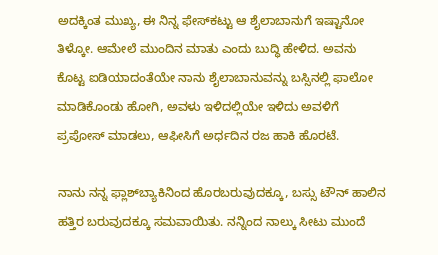ಅದಕ್ಕಿಂತ ಮುಖ್ಯ, ಈ ನಿನ್ನ ಫೇಸ್‌ಕಟ್ಟು ಆ ಶೈಲಾಬಾನುಗೆ ಇಷ್ಟಾನೋ ತಿಳ್ಕೋ. ಆಮೇಲೆ ಮುಂದಿನ ಮಾತು ಎಂದು ಬುದ್ಧಿ ಹೇಳಿದ. ಅವನು ಕೊಟ್ಟ ಐಡಿಯಾದಂತೆಯೇ ನಾನು ಶೈಲಾಬಾನುವನ್ನು ಬಸ್ಸಿನಲ್ಲಿ ಫಾಲೋ ಮಾಡಿಕೊಂಡು ಹೋಗಿ, ಅವಳು ಇಳಿದಲ್ಲಿಯೇ ಇಳಿದು ಅವಳಿಗೆ ಪ್ರಪೋಸ್ ಮಾಡಲು, ಆಫೀಸಿಗೆ ಅರ್ಧದಿನ ರಜ ಹಾಕಿ ಹೊರಟೆ.

ನಾನು ನನ್ನ ಫ್ಲಾಶ್‌ಬ್ಯಾಕಿನಿಂದ ಹೊರಬರುವುದಕ್ಕೂ, ಬಸ್ಸು ಟೌನ್ ಹಾಲಿನ ಹತ್ತಿರ ಬರುವುದಕ್ಕೂ ಸಮವಾಯಿತು. ನನ್ನಿಂದ ನಾಲ್ಕು ಸೀಟು ಮುಂದೆ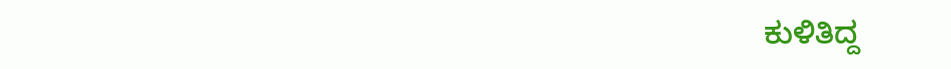ಕುಳಿತಿದ್ದ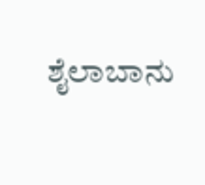ಶೈಲಾಬಾನು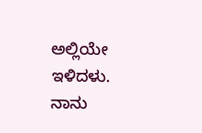ಅಲ್ಲಿಯೇ ಇಳಿದಳು. ನಾನು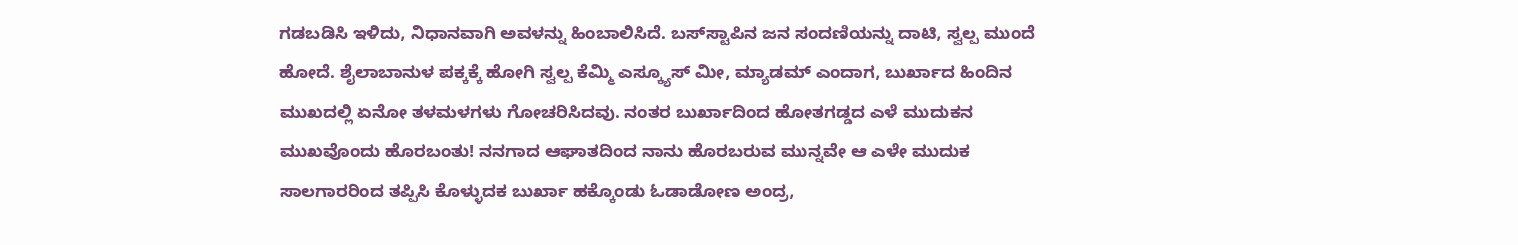ಗಡಬಡಿಸಿ ಇಳಿದು, ನಿಧಾನವಾಗಿ ಅವಳನ್ನು ಹಿಂಬಾಲಿಸಿದೆ. ಬಸ್‌ಸ್ಟಾಪಿನ ಜನ ಸಂದಣಿಯನ್ನು ದಾಟಿ, ಸ್ವಲ್ಪ ಮುಂದೆ ಹೋದೆ. ಶೈಲಾಬಾನುಳ ಪಕ್ಕಕ್ಕೆ ಹೋಗಿ ಸ್ವಲ್ಪ ಕೆಮ್ಮಿ ಎಸ್ಕ್ಯೂಸ್ ಮೀ, ಮ್ಯಾಡಮ್ ಎಂದಾಗ, ಬುರ್ಖಾದ ಹಿಂದಿನ ಮುಖದಲ್ಲಿ ಏನೋ ತಳಮಳಗಳು ಗೋಚರಿಸಿದವು. ನಂತರ ಬುರ್ಖಾದಿಂದ ಹೋತಗಡ್ಡದ ಎಳೆ ಮುದುಕನ ಮುಖವೊಂದು ಹೊರಬಂತು! ನನಗಾದ ಆಘಾತದಿಂದ ನಾನು ಹೊರಬರುವ ಮುನ್ನವೇ ಆ ಎಳೇ ಮುದುಕ ಸಾಲಗಾರರಿಂದ ತಪ್ಪಿಸಿ ಕೊಳ್ಳುದಕ ಬುರ್ಖಾ ಹಕ್ಕೊಂಡು ಓಡಾಡೋಣ ಅಂದ್ರ,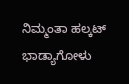ನಿಮ್ಮಂತಾ ಹಲ್ಕಟ್ ಭಾಡ್ಯಾಗೋಳು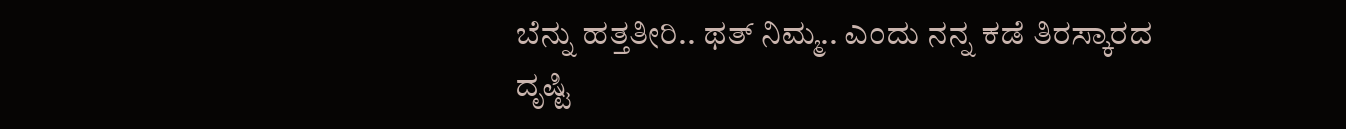ಬೆನ್ನು ಹತ್ತತೀರಿ.. ಥತ್ ನಿಮ್ಮ.. ಎಂದು ನನ್ನ ಕಡೆ ತಿರಸ್ಕಾರದ ದೃಷ್ಟಿ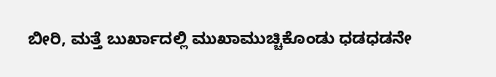ಬೀರಿ, ಮತ್ತೆ ಬುರ್ಖಾದಲ್ಲಿ ಮುಖಾಮುಚ್ಚಿಕೊಂಡು ಧಡಧಡನೇ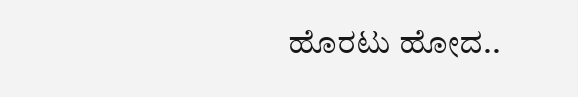ಹೊರಟು ಹೋದ..